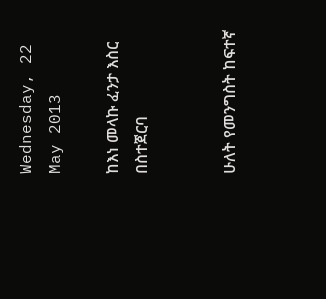Wednesday, 22 May 2013

ከእነ መላኩ ፈንታ እስር በስተጀርባ


ሁለት የመንግስት ከፍተኛ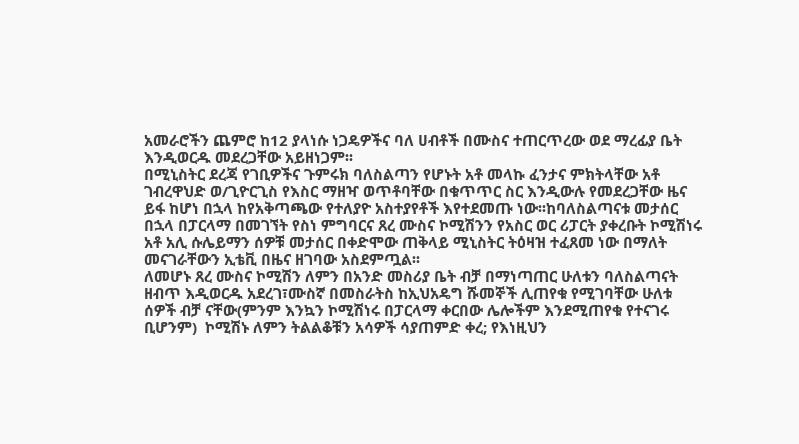አመራሮችን ጨምሮ ከ12 ያላነሱ ነጋዴዎችና ባለ ሀብቶች በሙስና ተጠርጥረው ወደ ማረፊያ ቤት እንዲወርዱ መደረጋቸው አይዘነጋም፡፡
በሚኒስትር ደረጃ የገቢዎችና ጉምሩክ ባለስልጣን የሆኑት አቶ መላኩ ፈንታና ምክትላቸው አቶ ገብረዋህድ ወ/ጊዮርጊስ የእስር ማዘዣ ወጥቶባቸው በቁጥጥር ስር እንዲውሉ የመደረጋቸው ዜና ይፋ ከሆነ በኋላ ከየአቅጣጫው የተለያዮ አስተያየቶች እየተደመጡ ነው፡፡ከባለስልጣናቱ መታሰር በኋላ በፓርላማ በመገኘት የስነ ምግባርና ጸረ ሙስና ኮሚሽንን የአስር ወር ሪፓርት ያቀረቡት ኮሚሽነሩ አቶ አሊ ሱሌይማን ሰዎቹ መታሰር በቀድሞው ጠቅላይ ሚኒስትር ትዕዛዝ ተፈጸመ ነው በማለት መናገራቸውን ኢቴቪ በዜና ዘገባው አስደምጧል፡፡
ለመሆኑ ጸረ ሙስና ኮሚሽን ለምን በአንድ መስሪያ ቤት ብቻ በማነጣጠር ሁለቱን ባለስልጣናት ዘብጥ እዲወርዱ አደረገ፣ሙስኛ በመስራትስ ከኢህአዴግ ሹመኞች ሊጠየቁ የሚገባቸው ሁለቱ ሰዎች ብቻ ናቸው(ምንም እንኳን ኮሚሽነሩ በፓርላማ ቀርበው ሌሎችም እንደሚጠየቁ የተናገሩ ቢሆንም)  ኮሚሽኑ ለምን ትልልቆቹን አሳዎች ሳያጠምድ ቀረ; የእነዚህን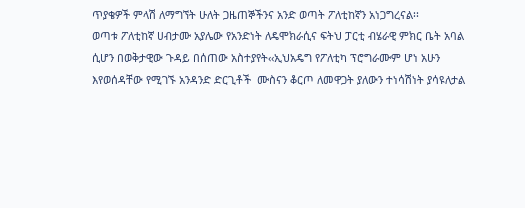ጥያቄዎች ምላሽ ለማግኘት ሁለት ጋዜጠኞችንና አንድ ወጣት ፖለቲከኛን አነጋግረናል፡፡
ወጣቱ ፖለቲከኛ ሀብታሙ አያሌው የአንድነት ለዴሞክራሲና ፍትህ ፓርቲ ብሄራዊ ምክር ቤት አባል ሲሆን በወቅታዊው ጉዳይ በሰጠው አስተያየት‹‹ኢህአዴግ የፖለቲካ ፕሮግራሙም ሆነ አሁን እየወሰዳቸው የሚገኙ አንዳንድ ድርጊቶች  ሙስናን ቆርጦ ለመዋጋት ያለውን ተነሳሽነት ያሳዩለታል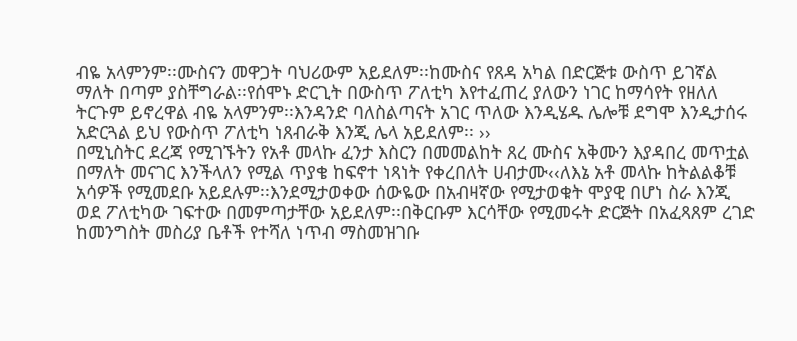ብዬ አላምንም፡፡ሙስናን መዋጋት ባህሪውም አይደለም፡፡ከሙስና የጸዳ አካል በድርጅቱ ውስጥ ይገኛል ማለት በጣም ያስቸግራል፡፡የሰሞኑ ድርጊት በውስጥ ፖለቲካ እየተፈጠረ ያለውን ነገር ከማሳየት የዘለለ ትርጉም ይኖረዋል ብዬ አላምንም፡፡እንዳንድ ባለስልጣናት አገር ጥለው እንዲሄዱ ሌሎቹ ደግሞ እንዲታሰሩ አድርጓል ይህ የውስጥ ፖለቲካ ነጸብራቅ እንጂ ሌላ አይደለም፡፡ ››
በሚኒስትር ደረጃ የሚገኙትን የአቶ መላኩ ፈንታ እስርን በመመልከት ጸረ ሙስና አቅሙን እያዳበረ መጥቷል በማለት መናገር እንችላለን የሚል ጥያቄ ከፍኖተ ነጻነት የቀረበለት ሀብታሙ‹‹ለእኔ አቶ መላኩ ከትልልቆቹ አሳዎች የሚመደቡ አይደሉም፡፡እንደሚታወቀው ሰውዬው በአብዛኛው የሚታወቁት ሞያዊ በሆነ ስራ እንጂ ወደ ፖለቲካው ገፍተው በመምጣታቸው አይደለም፡፡በቅርቡም እርሳቸው የሚመሩት ድርጅት በአፈጻጸም ረገድ ከመንግስት መስሪያ ቤቶች የተሻለ ነጥብ ማስመዝገቡ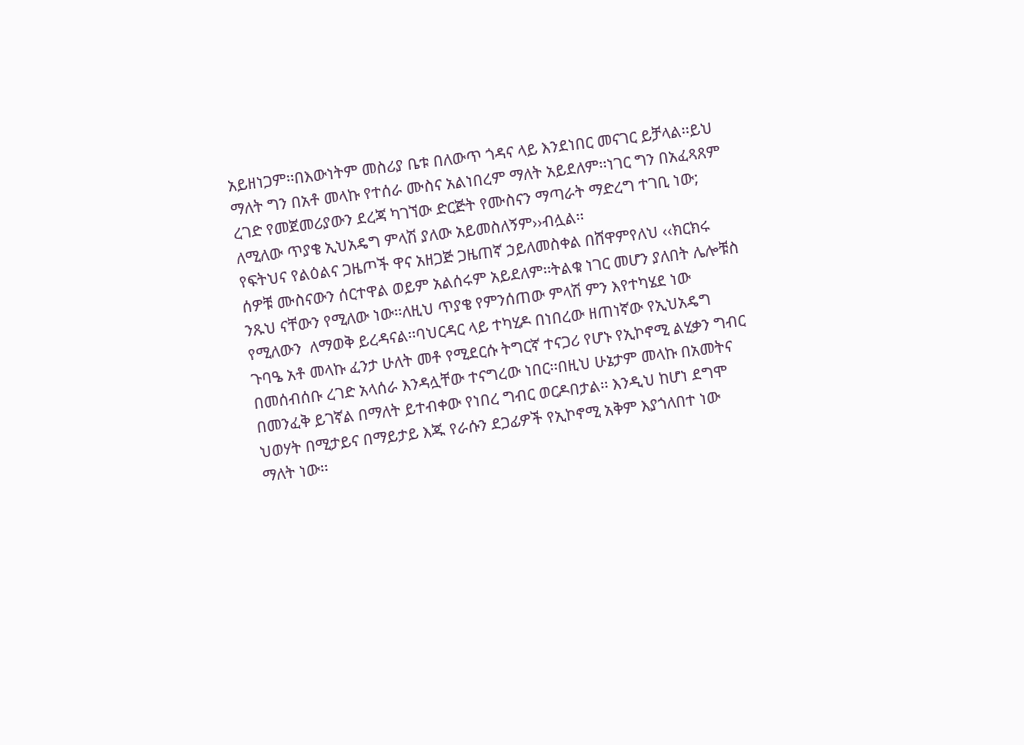አይዘነጋም፡፡በእውነትም መስሪያ ቤቱ በለውጥ ጎዳና ላይ እንደነበር መናገር ይቻላል፡፡ይህ ማለት ግን በአቶ መላኩ የተሰራ ሙስና አልነበረም ማለት አይደለም፡፡ነገር ግን በአፈጻጸም ረገድ የመጀመሪያውን ደረጃ ካገኘው ድርጅት የሙስናን ማጣራት ማድረግ ተገቢ ነው; ለሚለው ጥያቄ ኢህአዴግ ምላሽ ያለው አይመስለኝም››ብሏል፡፡
የፍትህና የልዕልና ጋዜጦች ዋና አዘጋጅ ጋዜጠኛ ኃይለመስቀል በሸዋምየለህ ‹‹ክርክሩ ሰዎቹ ሙስናውን ሰርተዋል ወይም አልሰሩም አይደለም፡፡ትልቁ ነገር መሆን ያለበት ሌሎቹስ ንጹህ ናቸውን የሚለው ነው፡፡ለዚህ ጥያቄ የምንሰጠው ምላሽ ምን እየተካሄደ ነው የሚለውን  ለማወቅ ይረዳናል፡፡ባህርዳር ላይ ተካሂዶ በነበረው ዘጠነኛው የኢህአዴግ ጉባዔ አቶ መላኩ ፈንታ ሁለት መቶ የሚደርሱ ትግርኛ ተናጋሪ የሆኑ የኢኮኖሚ ልሂቃን ግብር በመሰብሰቡ ረገድ አላሰራ እንዳሏቸው ተናግረው ነበር፡፡በዚህ ሁኔታም መላኩ በአመትና በመንፈቅ ይገኛል በማለት ይተብቀው የነበረ ግብር ወርዶበታል፡፡ እንዲህ ከሆነ ደግሞ ህወሃት በሚታይና በማይታይ እጁ የራሱን ደጋፊዎች የኢኮኖሚ አቅም እያጎለበተ ነው ማለት ነው፡፡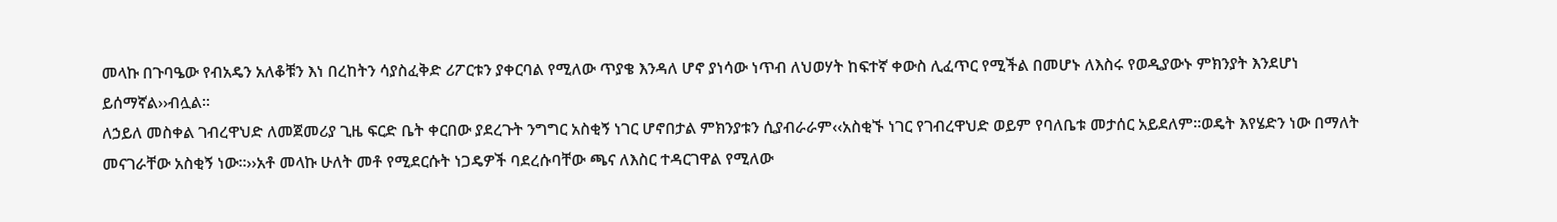መላኩ በጉባዔው የብአዴን አለቆቹን እነ በረከትን ሳያስፈቅድ ሪፖርቱን ያቀርባል የሚለው ጥያቄ እንዳለ ሆኖ ያነሳው ነጥብ ለህወሃት ከፍተኛ ቀውስ ሊፈጥር የሚችል በመሆኑ ለእስሩ የወዲያውኑ ምክንያት እንደሆነ ይሰማኛል››ብሏል፡፡
ለኃይለ መስቀል ገብረዋህድ ለመጀመሪያ ጊዜ ፍርድ ቤት ቀርበው ያደረጉት ንግግር አስቂኝ ነገር ሆኖበታል ምክንያቱን ሲያብራራም‹‹አስቂኙ ነገር የገብረዋህድ ወይም የባለቤቱ መታሰር አይደለም፡፡ወዴት እየሄድን ነው በማለት መናገራቸው አስቂኝ ነው፡፡››አቶ መላኩ ሁለት መቶ የሚደርሱት ነጋዴዎች ባደረሱባቸው ጫና ለእስር ተዳርገዋል የሚለው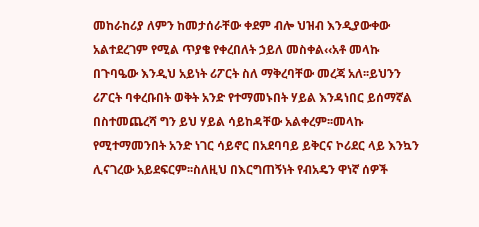መከራከሪያ ለምን ከመታሰራቸው ቀደም ብሎ ህዝብ እንዲያውቀው አልተደረገም የሚል ጥያቄ የቀረበለት ኃይለ መስቀል‹‹አቶ መላኩ በጉባዔው እንዲህ አይነት ሪፖርት ስለ ማቅረባቸው መረጃ አለ፡፡ይህንን ሪፖርት ባቀረቡበት ወቅት አንድ የተማመኑበት ሃይል እንዳነበር ይሰማኛል በስተመጨረሻ ግን ይህ ሃይል ሳይከዳቸው አልቀረም፡፡መላኩ የሚተማመንበት አንድ ነገር ሳይኖር በአደባባይ ይቅርና ኮሪደር ላይ እንኳን ሊናገረው አይደፍርም፡፡ስለዚህ በእርግጠኝነት የብአዴን ዋነኛ ሰዎች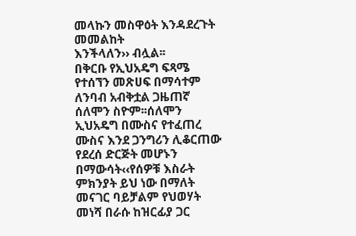መላኩን መስዋዕት እንዳደረጉት መመልከት
እንችላለን›› ብሏል፡፡
በቅርቡ የኢህአዴግ ፍጻሜ የተሰኘን መጽሀፍ በማሳተም ለንባብ አብቅቷል ጋዜጠኛ ሰለሞን ስዮም፡፡ሰለሞን ኢህአዴግ በሙስና የተፈጠረ ሙስና እንደ ጋንግሪን ሊቆርጠው የደረሰ ድርጅት መሆኑን በማውሳት‹‹የሰዎቹ እስራት ምክንያት ይህ ነው በማለት መናገር ባይቻልም የህወሃት መነሻ በራሱ ከዝርፊያ ጋር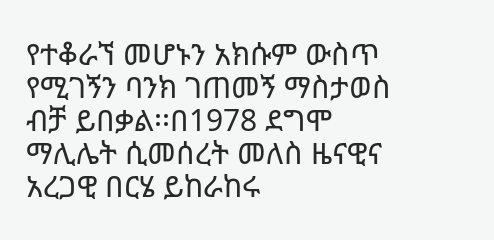የተቆራኘ መሆኑን አክሱም ውስጥ የሚገኝን ባንክ ገጠመኝ ማስታወስ ብቻ ይበቃል፡፡በ1978 ደግሞ ማሊሌት ሲመሰረት መለስ ዜናዊና አረጋዊ በርሄ ይከራከሩ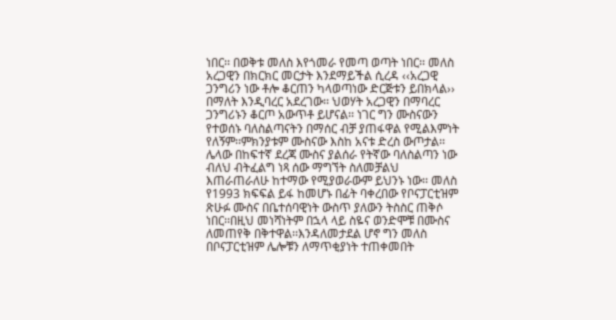ነበር፡፡ በወቅቱ መለስ እየጎመራ የመጣ ወጣት ነበር፡፡ መለስ አረጋዊን በክርክር መርታት እንደማይችል ሲረዳ ‹‹አረጋዊ ጋንግሪን ነው ቶሎ ቆርጠን ካላወጣነው ድርጅቱን ይበክላል›› በማለት እንዲባረር አደረገው፡፡ ህወሃት አረጋዊን በማባረር ጋንግሪኑን ቆርጦ አውጥቶ ይሆናል፡፡ ነገር ግን ሙስናውን የተወሰኑ ባለስልጣናትን በማሰር ብቻ ያጠፋዋል የሚልእምነት የለኝም፡፡ምክንያቱም ሙስናው እስከ አናቱ ድረስ ውጦታል፡፡ሌላው በከፍተኛ ደረጃ ሙስና ያልሰራ የትኛው ባለስልጣን ነው ብለህ ብትፈልግ ነጻ ሰው ማግኘት ስለመቻልህ እጠራጠራለሁ ከተማው የሚያወራውም ይህንኑ ነው፡፡ መለስ የ1993 ክፍፍል ይፋ ከመሆኑ በፊት ባቀረበው የቦናፓርቲዝም ጽሁፉ ሙስና በቤተሰባዊነት ውስጥ ያለውን ትስስር ጠቅሶ ነበር፡፡በዚህ መነሻነትም በኋላ ላይ ስዬና ወንድሞቹ በሙስና ለመጠየቅ በቅተዋል፡፡እንዳለመታደል ሆኖ ግን መለስ በቦናፓርቲዝም ሌሎቹን ለማጥቂያነት ተጠቀመበት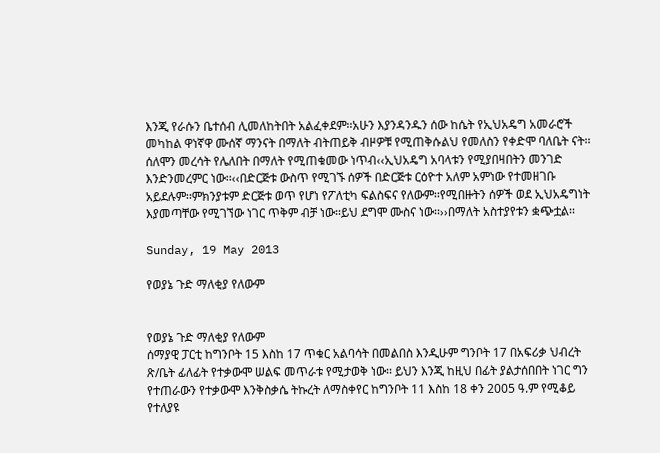እንጂ የራሱን ቤተሰብ ሊመለከትበት አልፈቀደም፡፡አሁን እያንዳንዱን ሰው ከሴት የኢህአዴግ አመራሮች መካከል ዋነኛዋ ሙሰኛ ማንናት በማለት ብትጠይቅ ብዞዎቹ የሚጠቅሱልህ የመለስን የቀድሞ ባለቤት ናት፡፡
ሰለሞን መረሳት የሌለበት በማለት የሚጠቁመው ነጥብ‹‹ኢህአዴግ አባላቱን የሚያበዛበትን መንገድ እንድንመረምር ነው፡፡‹‹በድርጅቱ ውስጥ የሚገኙ ሰዎች በድርጅቱ ርዕዮተ አለም አምነው የተመዘገቡ አይደሉም፡፡ምክንያቱም ድርጅቱ ወጥ የሆነ የፖለቲካ ፍልስፍና የለውም፡፡የሚበዙትን ሰዎች ወደ ኢህአዴግነት እያመጣቸው የሚገኘው ነገር ጥቅም ብቻ ነው፡፡ይህ ደግሞ ሙስና ነው፡፡››በማለት አስተያየቱን ቋጭቷል፡፡

Sunday, 19 May 2013

የወያኔ ጉድ ማለቂያ የለውም


የወያኔ ጉድ ማለቂያ የለውም
ሰማያዊ ፓርቲ ከግንቦት 15 እስከ 17 ጥቁር አልባሳት በመልበስ እንዲሁም ግንቦት 17 በአፍሪቃ ህብረት ጽ/ቤት ፊለፊት የተቃውሞ ሠልፍ መጥራቱ የሚታወቅ ነው፡፡ ይህን እንጂ ከዚህ በፊት ያልታሰበበት ነገር ግን የተጠራውን የተቃውሞ እንቅስቃሴ ትኩረት ለማስቀየር ከግንቦት 11 እስከ 18 ቀን 2005 ዓ.ም የሚቆይ የተለያዩ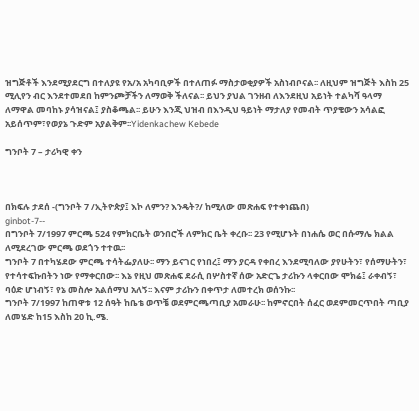ዝግጅቶች እንደሚያደርግ በተለያዩ የአ/አ አካባቢዎች በተለጠፉ ማስታወቂያዎች አስነብቦናል፡፡ ለዚህም ዝግጅት እስከ 25 ሚሊየን ብር እንደተመደበ ከምንጮቻችን ለማወቅ ችለናል፡፡ ይህን ያህል ገንዘብ ለእንደዚህ አይነት ተልካሻ ዓላማ ለማዋል መባከኑ ያሳዝናል፤ ያስቆጫል፡፡ ይሁን እንጂ ህዝብ በእንዲህ ዓይነት ማታለያ የመብት ጥያቄውን አሳልፎ አይሰጥም፣የወያኔ ጉድም አያልቅም፡፡Yidenkachew Kebede

ግንቦት 7 – ታሪካዊ ቀን



በክፍሉ ታደሰ -(ግንቦት 7 /ኢትዮጵያ፤ እኮ ለምን? እንዴት?/ ከሚለው መጽሐፍ የተቀነጨበ)
ginbot-7--
በግንቦት 7/1997 ምርጫ 524 የምክርቤት ወንበሮች ለምክር ቤት ቀረቡ፡፡ 23 የሚሆኑት በነሐሴ ወር በሱማሌ ክልል ለሚደረገው ምርጫ ወደጎን ተተዉ፡፡
ግንቦት 7 በተካሄደው ምርጫ ተሳትፌያለሁ፡፡ ማን ይናገር የነበረ፤ ማን ያርዳ የቀበረ እንደሚባለው ያየሁትን፣ የሰማሁትን፣ የተሳተፍኩበትን ነው የማቀርበው፡፡ እኔ የዚህ መጽሐፍ ደራሲ በሦስተኛ ሰው አድርጌ ታሪኩን ላቀርበው ሞክሬ፤ ራቀብኝ፣ ባዕድ ሆነብኝ፣ የኔ መስሎ አልሰማህ አለኝ፡፡ እናም ታሪኩን በቀጥታ ለመተረክ ወሰንኩ፡፡
ግንቦት 7/1997 ከጠዋቱ 12 ሰዓት ከቤቴ ወጥቼ ወደምርጫጣቢያ አመራሁ፡፡ ከምኖርበት ሰፈር ወደምመርጥበት ጣቢያ ለመሄድ ከ15 እስከ 20 ኪ.ሜ.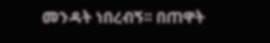መንዳት ነበረብኝ፡፡ በጠዋት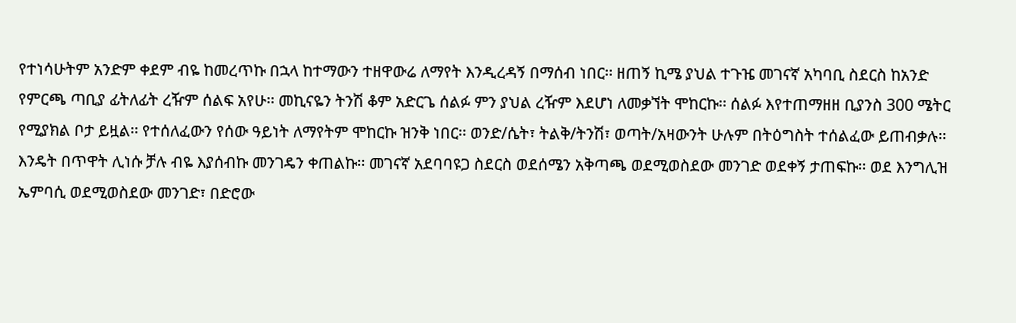የተነሳሁትም አንድም ቀደም ብዬ ከመረጥኩ በኋላ ከተማውን ተዘዋውሬ ለማየት እንዲረዳኝ በማሰብ ነበር፡፡ ዘጠኝ ኪሜ ያህል ተጉዤ መገናኛ አካባቢ ስደርስ ከአንድ የምርጫ ጣቢያ ፊትለፊት ረዥም ሰልፍ አየሁ፡፡ መኪናዬን ትንሽ ቆም አድርጌ ሰልፉ ምን ያህል ረዥም እደሆነ ለመቃኘት ሞከርኩ፡፡ ሰልፉ እየተጠማዘዘ ቢያንስ 300 ሜትር የሚያክል ቦታ ይዟል፡፡ የተሰለፈውን የሰው ዓይነት ለማየትም ሞከርኩ ዝንቅ ነበር፡፡ ወንድ/ሴት፣ ትልቅ/ትንሽ፣ ወጣት/አዛውንት ሁሉም በትዕግስት ተሰልፈው ይጠብቃሉ፡፡ እንዴት በጥዋት ሊነሱ ቻሉ ብዬ እያሰብኩ መንገዴን ቀጠልኩ፡፡ መገናኛ አደባባዩጋ ስደርስ ወደሰሜን አቅጣጫ ወደሚወስደው መንገድ ወደቀኝ ታጠፍኩ፡፡ ወደ እንግሊዝ ኤምባሲ ወደሚወስደው መንገድ፣ በድሮው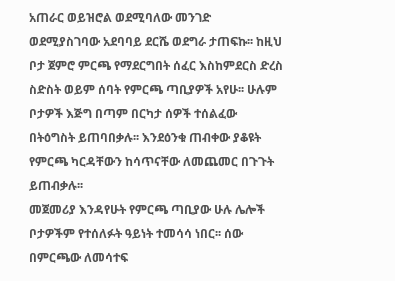አጠራር ወይዝሮል ወደሚባለው መንገድ ወደሚያስገባው አደባባይ ደርሼ ወደግራ ታጠፍኩ፡፡ ከዚህ ቦታ ጀምሮ ምርጫ የማደርግበት ሰፈር እስከምደርስ ድረስ ስድስት ወይም ሰባት የምርጫ ጣቢያዎች አየሁ፡፡ ሁሉም ቦታዎች እጅግ በጣም በርካታ ሰዎች ተሰልፈው በትዕግስት ይጠባበቃሉ፡፡ እንደዕንቁ ጠብቀው ያቆዩት የምርጫ ካርዳቸውን ከሳጥናቸው ለመጨመር በጉጉት ይጠብቃሉ፡፡
መጀመሪያ እንዳየሁት የምርጫ ጣቢያው ሁሉ ሌሎች ቦታዎችም የተሰለፉት ዓይነት ተመሳሳ ነበር፡፡ ሰው በምርጫው ለመሳተፍ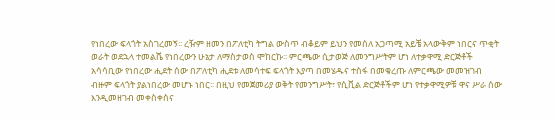የነበረው ፍላጎት አስገረመኝ፡፡ ረዥም ዘመን በፖለቲካ ትግል ውስጥ ብቆይም ይህን የመሰለ አጋጣሚ አይቼ አላውቅም ነበርና ጥቂት ወራት ወደኋላ ተመልሼ የነበረውን ሁኔታ ለማስታወስ ሞከርኩ፡፡ ምርጫው ሲታወጅ ለመንግሥትም ሆነ ለተቃዋሚ ድርጅቶች አሳሳቢው የነበረው ሒደት ሰው በፖለቲካ ሒደቱ ለመሳተፍ ፍላጎት እያጣ በመሄዱና ተስፋ በመቁረጡ ለምርጫው መመዝገብ ብዙም ፍላጎት ያልነበረው መሆኑ ነበር፡፡ በዚህ የመጀመሪያ ወቅት የመንግሥት፣ የሲቪል ድርጅቶችም ሆነ የተቃዋሚዎቹ ዋና ሥራ ሰው እንዲመዘገብ መቀስቀስና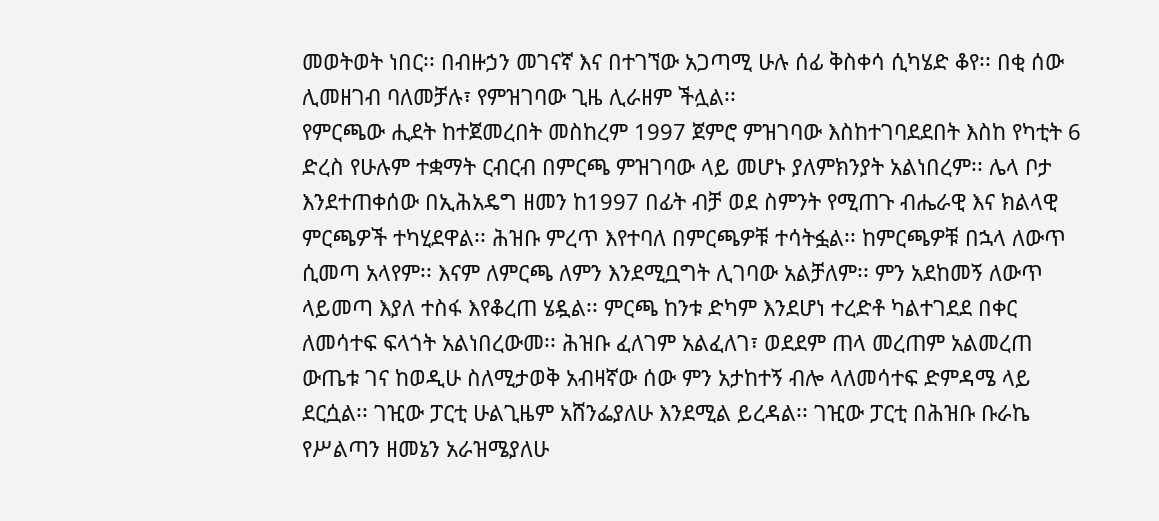መወትወት ነበር፡፡ በብዙኃን መገናኛ እና በተገኘው አጋጣሚ ሁሉ ሰፊ ቅስቀሳ ሲካሄድ ቆየ፡፡ በቂ ሰው ሊመዘገብ ባለመቻሉ፣ የምዝገባው ጊዜ ሊራዘም ችሏል፡፡
የምርጫው ሒደት ከተጀመረበት መስከረም 1997 ጀምሮ ምዝገባው እስከተገባደደበት እስከ የካቲት 6 ድረስ የሁሉም ተቋማት ርብርብ በምርጫ ምዝገባው ላይ መሆኑ ያለምክንያት አልነበረም፡፡ ሌላ ቦታ እንደተጠቀሰው በኢሕአዴግ ዘመን ከ1997 በፊት ብቻ ወደ ስምንት የሚጠጉ ብሔራዊ እና ክልላዊ ምርጫዎች ተካሂደዋል፡፡ ሕዝቡ ምረጥ እየተባለ በምርጫዎቹ ተሳትፏል፡፡ ከምርጫዎቹ በኋላ ለውጥ ሲመጣ አላየም፡፡ እናም ለምርጫ ለምን እንደሚቧግት ሊገባው አልቻለም፡፡ ምን አደከመኝ ለውጥ ላይመጣ እያለ ተስፋ እየቆረጠ ሄዷል፡፡ ምርጫ ከንቱ ድካም እንደሆነ ተረድቶ ካልተገደደ በቀር ለመሳተፍ ፍላጎት አልነበረውመ፡፡ ሕዝቡ ፈለገም አልፈለገ፣ ወደደም ጠላ መረጠም አልመረጠ ውጤቱ ገና ከወዲሁ ስለሚታወቅ አብዛኛው ሰው ምን አታከተኝ ብሎ ላለመሳተፍ ድምዳሜ ላይ ደርሷል፡፡ ገዢው ፓርቲ ሁልጊዜም አሸንፌያለሁ እንደሚል ይረዳል፡፡ ገዢው ፓርቲ በሕዝቡ ቡራኬ የሥልጣን ዘመኔን አራዝሜያለሁ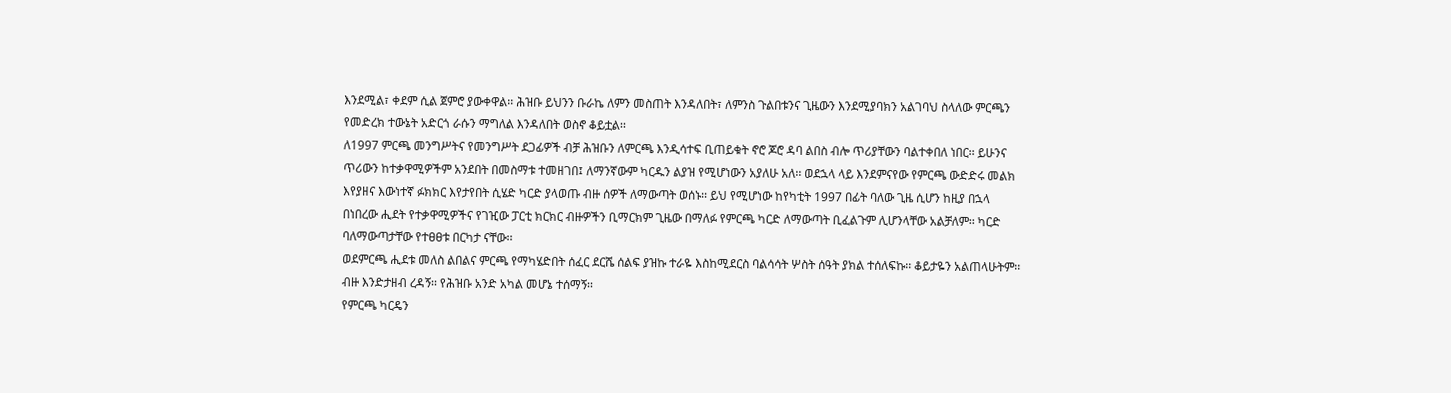እንደሚል፣ ቀደም ሲል ጀምሮ ያውቀዋል፡፡ ሕዝቡ ይህንን ቡራኬ ለምን መስጠት እንዳለበት፣ ለምንስ ጉልበቱንና ጊዜውን እንደሚያባክን አልገባህ ስላለው ምርጫን የመድረክ ተውኔት አድርጎ ራሱን ማግለል እንዳለበት ወስኖ ቆይቷል፡፡
ለ1997 ምርጫ መንግሥትና የመንግሥት ደጋፊዎች ብቻ ሕዝቡን ለምርጫ እንዲሳተፍ ቢጠይቁት ኖሮ ጆሮ ዳባ ልበስ ብሎ ጥሪያቸውን ባልተቀበለ ነበር፡፡ ይሁንና ጥሪውን ከተቃዋሚዎችም አንደበት በመስማቱ ተመዘገበ፤ ለማንኛውም ካርዱን ልያዝ የሚሆነውን አያለሁ አለ፡፡ ወደኋላ ላይ እንደምናየው የምርጫ ውድድሩ መልክ እየያዘና እውነተኛ ፉክክር እየታየበት ሲሄድ ካርድ ያላወጡ ብዙ ሰዎች ለማውጣት ወሰኑ፡፡ ይህ የሚሆነው ከየካቲት 1997 በፊት ባለው ጊዜ ሲሆን ከዚያ በኋላ በነበረው ሒደት የተቃዋሚዎችና የገዢው ፓርቲ ክርክር ብዙዎችን ቢማርክም ጊዜው በማለፉ የምርጫ ካርድ ለማውጣት ቢፈልጉም ሊሆንላቸው አልቻለም፡፡ ካርድ ባለማውጣታቸው የተፀፀቱ በርካታ ናቸው፡፡
ወደምርጫ ሒደቱ መለስ ልበልና ምርጫ የማካሄድበት ሰፈር ደርሼ ሰልፍ ያዝኩ ተራዬ እስከሚደርስ ባልሳሳት ሦስት ሰዓት ያክል ተሰለፍኩ፡፡ ቆይታዬን አልጠላሁትም፡፡ ብዙ እንድታዘብ ረዳኝ፡፡ የሕዝቡ አንድ አካል መሆኔ ተሰማኝ፡፡
የምርጫ ካርዴን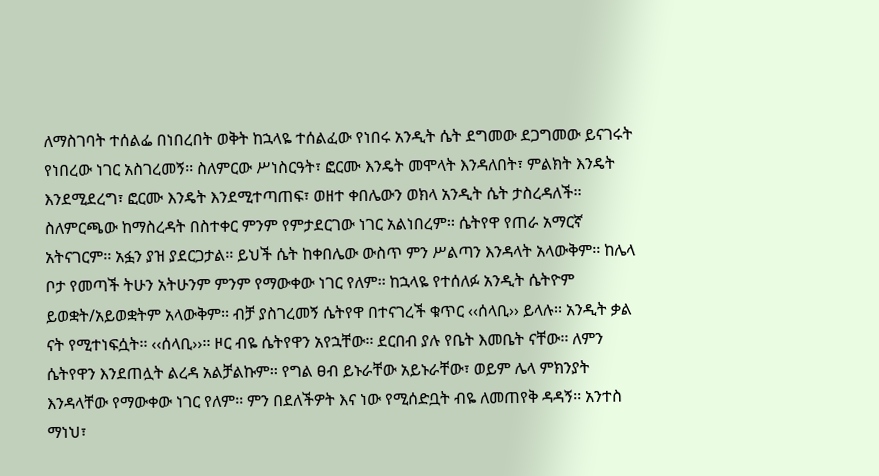ለማስገባት ተሰልፌ በነበረበት ወቅት ከኋላዬ ተሰልፈው የነበሩ አንዲት ሴት ደግመው ደጋግመው ይናገሩት የነበረው ነገር አስገረመኝ፡፡ ስለምርው ሥነስርዓት፣ ፎርሙ እንዴት መሞላት እንዳለበት፣ ምልክት እንዴት እንደሚደረግ፣ ፎርሙ እንዴት እንደሚተጣጠፍ፣ ወዘተ ቀበሌውን ወክላ አንዲት ሴት ታስረዳለች፡፡ ስለምርጫው ከማስረዳት በስተቀር ምንም የምታደርገው ነገር አልነበረም፡፡ ሴትየዋ የጠራ አማርኛ አትናገርም፡፡ አፏን ያዝ ያደርጋታል፡፡ ይህች ሴት ከቀበሌው ውስጥ ምን ሥልጣን እንዳላት አላውቅም፡፡ ከሌላ ቦታ የመጣች ትሁን አትሁንም ምንም የማውቀው ነገር የለም፡፡ ከኋላዬ የተሰለፉ አንዲት ሴትዮም ይወቋት/አይወቋትም አላውቅም፡፡ ብቻ ያስገረመኝ ሴትየዋ በተናገረች ቁጥር ‹‹ሰላቢ›› ይላሉ፡፡ አንዲት ቃል ናት የሚተነፍሷት፡፡ ‹‹ሰላቢ››፡፡ ዞር ብዬ ሴትየዋን አየኋቸው፡፡ ደርበብ ያሉ የቤት እመቤት ናቸው፡፡ ለምን ሴትየዋን እንደጠሏት ልረዳ አልቻልኩም፡፡ የግል ፀብ ይኑራቸው አይኑራቸው፣ ወይም ሌላ ምክንያት እንዳላቸው የማውቀው ነገር የለም፡፡ ምን በደለችዎት እና ነው የሚሰድቧት ብዬ ለመጠየቅ ዳዳኝ፡፡ አንተስ ማነህ፣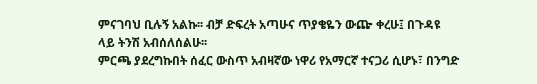ምናገባህ ቢሉኝ አልኩ፡፡ ብቻ ድፍረት አጣሁና ጥያቄዬን ውጬ ቀረሁ፤ በጉዳዩ ላይ ትንሽ አብሰለሰልሁ፡፡
ምርጫ ያደረግኩበት ሰፈር ውስጥ አብዛኛው ነዋሪ የአማርኛ ተናጋሪ ሲሆኑ፣ በንግድ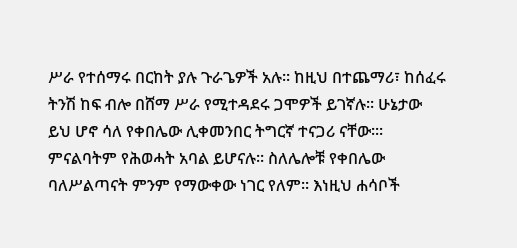ሥራ የተሰማሩ በርከት ያሉ ጉራጌዎች አሉ፡፡ ከዚህ በተጨማሪ፣ ከሰፈሩ ትንሽ ከፍ ብሎ በሸማ ሥራ የሚተዳደሩ ጋሞዎች ይገኛሉ፡፡ ሁኔታው ይህ ሆኖ ሳለ የቀበሌው ሊቀመንበር ትግርኛ ተናጋሪ ናቸው፡፡፡ ምናልባትም የሕወሓት አባል ይሆናሉ፡፡ ስለሌሎቹ የቀበሌው ባለሥልጣናት ምንም የማውቀው ነገር የለም፡፡ እነዚህ ሐሳቦች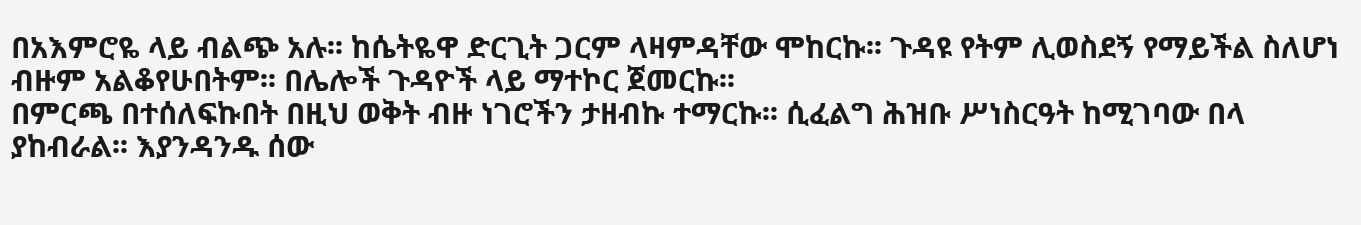በአእምሮዬ ላይ ብልጭ አሉ፡፡ ከሴትዬዋ ድርጊት ጋርም ላዛምዳቸው ሞከርኩ፡፡ ጉዳዩ የትም ሊወስደኝ የማይችል ስለሆነ ብዙም አልቆየሁበትም፡፡ በሌሎች ጉዳዮች ላይ ማተኮር ጀመርኩ፡፡
በምርጫ በተሰለፍኩበት በዚህ ወቅት ብዙ ነገሮችን ታዘብኩ ተማርኩ፡፡ ሲፈልግ ሕዝቡ ሥነስርዓት ከሚገባው በላ ያከብራል፡፡ እያንዳንዱ ሰው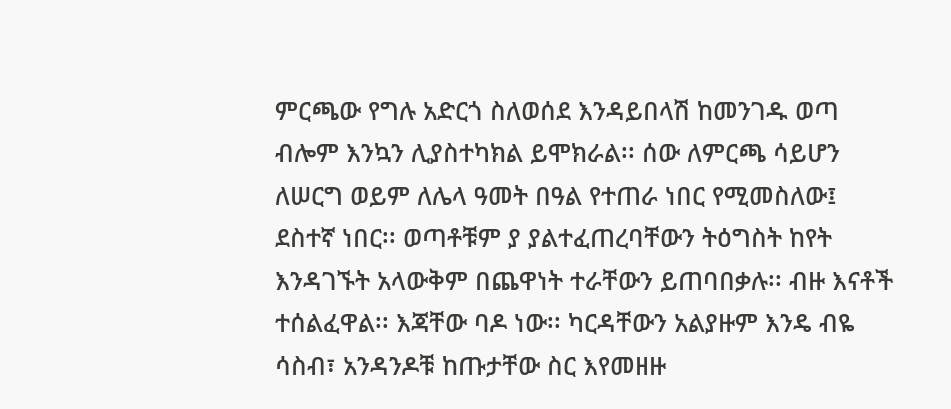ምርጫው የግሉ አድርጎ ስለወሰደ እንዳይበላሽ ከመንገዱ ወጣ ብሎም እንኳን ሊያስተካክል ይሞክራል፡፡ ሰው ለምርጫ ሳይሆን ለሠርግ ወይም ለሌላ ዓመት በዓል የተጠራ ነበር የሚመስለው፤ ደስተኛ ነበር፡፡ ወጣቶቹም ያ ያልተፈጠረባቸውን ትዕግስት ከየት እንዳገኙት አላውቅም በጨዋነት ተራቸውን ይጠባበቃሉ፡፡ ብዙ እናቶች ተሰልፈዋል፡፡ እጃቸው ባዶ ነው፡፡ ካርዳቸውን አልያዙም እንዴ ብዬ ሳስብ፣ አንዳንዶቹ ከጡታቸው ስር እየመዘዙ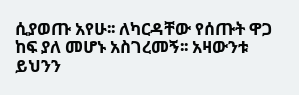ሲያወጡ አየሁ፡፡ ለካርዳቸው የሰጡት ዋጋ ከፍ ያለ መሆኑ አስገረመኝ፡፡ አዛውንቱ ይህንን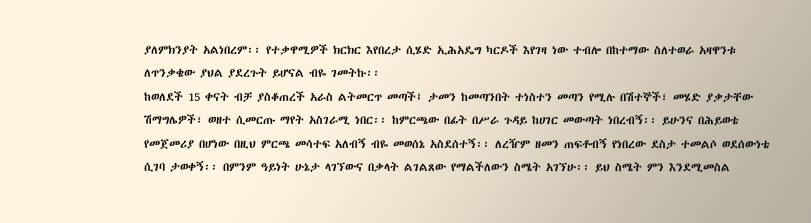ያለምክንያት አልነበረም፡፡ የተቃዋሚዎች ክርክር እየበረታ ሲሄድ ኢሕአዴግ ካርዶች እየገዛ ነው ተብሎ በከተማው ስለተወራ አዛዋንቱ ለጥንቃቄው ያህል ያደረጉት ይሆናል ብዬ ገመትኩ፡፡
ከወለደች 15 ቀናት ብቻ ያስቆጠረች አራስ ልትመርጥ መጣች፤ ታመን ከመጣንበት ተነስተን መጣን የሚሉ በሽተኞች፣ መሄድ ያቃታቸው ሽማግሌዎች፣ ወዘተ ሲመርጡ ማየት አስገራሚ ነበር፡፡ ከምርጫው በፊት በሥራ ጉዳይ ከሀገር መውጣት ነበረብኝ፡፡ ይሁንና በሕይወቴ የመጀመሪያ በሆነው በዚህ ምርጫ መሳተፍ አለብኝ ብዬ መወሰኔ አስደሰተኝ፡፡ ለረዥም ዘመን ጠፍቶብኝ የነበረው ደስታ ተመልሶ ወደሰውነቴ ሲገባ ታወቀኝ፡፡ በምንም ዓይነት ሁኔታ ላገኘውና በቃላት ልገልጸው የማልችለውን ስሜት አገኘሁ፡፡ ይህ ስሜት ምን እንደሚመስል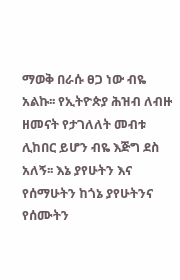ማወቅ በራሱ ፀጋ ነው ብዬ አልኩ፡፡ የኢትዮጵያ ሕዝብ ለብዙ ዘመናት የታገለለት መብቱ ሊከበር ይሆን ብዬ እጅግ ደስ አለኝ፡፡ እኔ ያየሁትን እና የሰማሁትን ከጎኔ ያየሁትንና የሰሙትን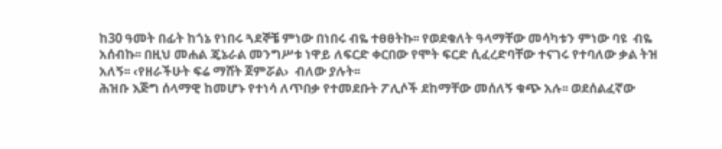ከ30 ዓመት በፊት ከጎኔ የነበሩ ጓደኞቼ ምነው በነበሩ ብዬ ተፀፀትኩ፡፡ የወደቁለት ዓላማቸው መሳካቱን ምነው ባዩ  ብዬ አሰብኩ፡፡ በዚህ መሐል ጄኔራል መንግሥቱ ነዋይ ለፍርድ ቀርበው የሞት ፍርድ ሲፈረድባቸው ተናገሩ የተባለው ቃል ትዝ አለኝ፡፡ ‹የዘራችሁት ፍሬ ማሸት ጀምሯል›  ብለው ያሉት፡፡
ሕዝቡ እጅግ ሰላማዊ ከመሆኑ የተነሳ ለጥበቃ የተመደቡት ፖሊሶች ደከማቸው መሰለኝ ቁጭ አሉ፡፡ ወደሰልፈኛው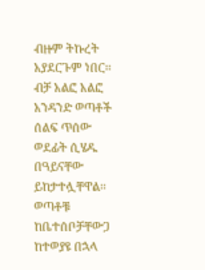ብዙም ትኩረት አያደርጉም ነበር፡፡ ብቻ አልፎ አልፎ አንዳንድ ወጣቶች ሰልፍ ጥሰው ወደፊት ሲሄዱ በዓይናቸው ይከታተሏቸዋል፡፡ ወጣቶቹ ከቤተሰቦቻቸውጋ ከተወያዩ በኋላ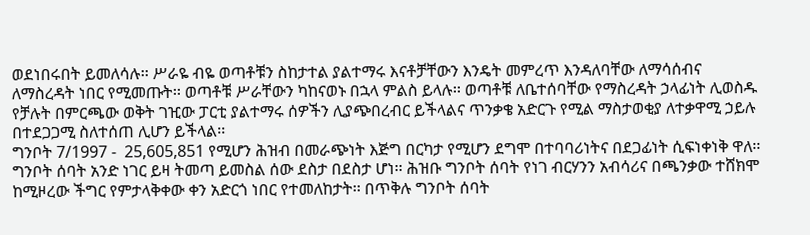ወደነበሩበት ይመለሳሉ፡፡ ሥራዬ ብዬ ወጣቶቹን ስከታተል ያልተማሩ እናቶቻቸውን እንዴት መምረጥ እንዳለባቸው ለማሳሰብና ለማስረዳት ነበር የሚመጡት፡፡ ወጣቶቹ ሥራቸውን ካከናወኑ በኋላ ምልስ ይላሉ፡፡ ወጣቶቹ ለቤተሰባቸው የማስረዳት ኃላፊነት ሊወስዱ የቻሉት በምርጫው ወቅት ገዢው ፓርቲ ያልተማሩ ሰዎችን ሊያጭበረብር ይችላልና ጥንቃቄ አድርጉ የሚል ማስታወቂያ ለተቃዋሚ ኃይሉ በተደጋጋሚ ስለተሰጠ ሊሆን ይችላል፡፡
ግንቦት 7/1997 -  25,605,851 የሚሆን ሕዝብ በመራጭነት እጅግ በርካታ የሚሆን ደግሞ በተባባሪነትና በደጋፊነት ሲፍነቀነቅ ዋለ፡፡ ግንቦት ሰባት አንድ ነገር ይዛ ትመጣ ይመስል ሰው ደስታ በደስታ ሆነ፡፡ ሕዝቡ ግንቦት ሰባት የነገ ብርሃንን አብሳሪና በጫንቃው ተሸክሞ ከሚዞረው ችግር የምታላቅቀው ቀን አድርጎ ነበር የተመለከታት፡፡ በጥቅሉ ግንቦት ሰባት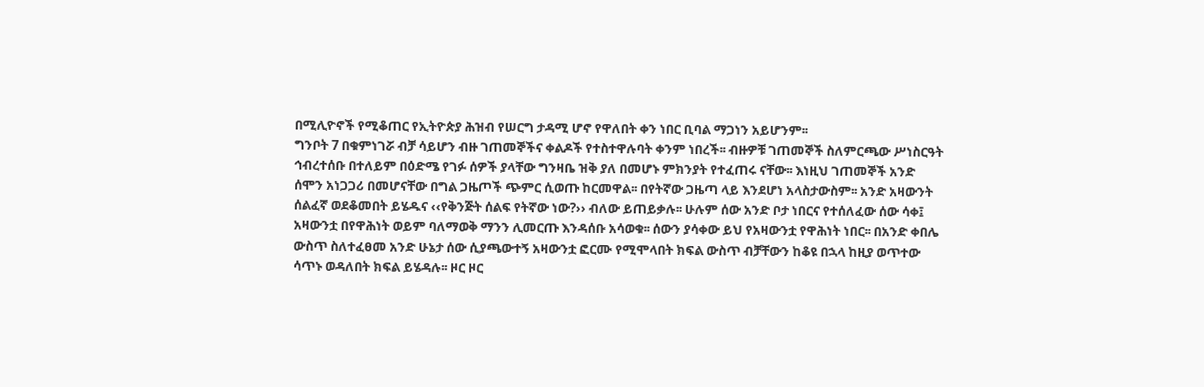በሚሊዮኖች የሚቆጠር የኢትዮጵያ ሕዝብ የሠርግ ታዳሚ ሆኖ የዋለበት ቀን ነበር ቢባል ማጋነን አይሆንም፡፡
ግንቦት 7 በቁምነገሯ ብቻ ሳይሆን ብዙ ገጠመኞችና ቀልዶች የተስተዋሉባት ቀንም ነበረች፡፡ ብዙዎቹ ገጠመኞች ስለምርጫው ሥነስርዓት ኅብረተሰቡ በተለይም በዕድሜ የገፉ ሰዎች ያላቸው ግንዛቤ ዝቅ ያለ በመሆኑ ምክንያት የተፈጠሩ ናቸው፡፡ እነዚህ ገጠመኞች አንድ ሰሞን አነጋጋሪ በመሆናቸው በግል ጋዜጦች ጭምር ሲወጡ ከርመዋል፡፡ በየትኛው ጋዜጣ ላይ እንደሆነ አላስታውስም፡፡ አንድ አዛውንት ሰልፈኛ ወደቆመበት ይሄዱና ‹‹የቅንጅት ሰልፍ የትኛው ነው?›› ብለው ይጠይቃሉ፡፡ ሁሉም ሰው አንድ ቦታ ነበርና የተሰለፈው ሰው ሳቀ፤ አዛውንቷ በየዋሕነት ወይም ባለማወቅ ማንን ሊመርጡ እንዳሰቡ አሳወቁ፡፡ ሰውን ያሳቀው ይህ የአዛውንቷ የዋሕነት ነበር፡፡ በአንድ ቀበሌ ውስጥ ስለተፈፀመ አንድ ሁኔታ ሰው ሲያጫውተኝ አዛውንቷ ፎርሙ የሚሞላበት ክፍል ውስጥ ብቻቸውን ከቆዩ በኋላ ከዚያ ወጥተው ሳጥኑ ወዳለበት ክፍል ይሄዳሉ፡፡ ዞር ዞር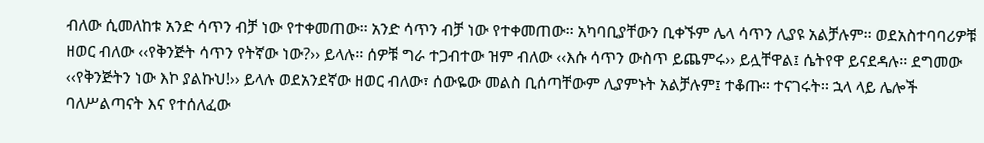ብለው ሲመለከቱ አንድ ሳጥን ብቻ ነው የተቀመጠው፡፡ አንድ ሳጥን ብቻ ነው የተቀመጠው፡፡ አካባቢያቸውን ቢቀኙም ሌላ ሳጥን ሊያዩ አልቻሉም፡፡ ወደአስተባባሪዎቹ ዘወር ብለው ‹‹የቅንጅት ሳጥን የትኛው ነው?›› ይላሉ፡፡ ሰዎቹ ግራ ተጋብተው ዝም ብለው ‹‹እሱ ሳጥን ውስጥ ይጨምሩ›› ይሏቸዋል፤ ሴትየዋ ይናደዳሉ፡፡ ደግመው ‹‹የቅንጅትን ነው እኮ ያልኩህ!›› ይላሉ ወደአንደኛው ዘወር ብለው፣ ሰውዬው መልስ ቢሰጣቸውም ሊያምኑት አልቻሉም፤ ተቆጡ፡፡ ተናገሩት፡፡ ኋላ ላይ ሌሎች ባለሥልጣናት እና የተሰለፈው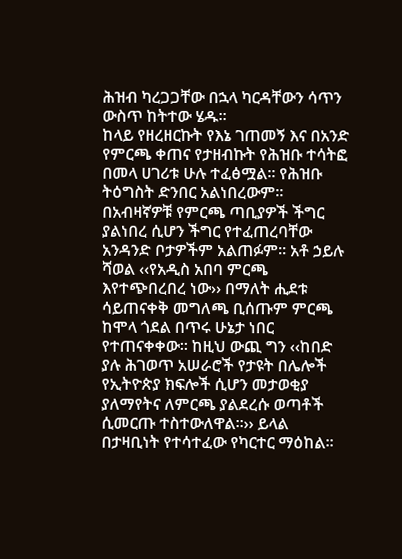ሕዝብ ካረጋጋቸው በኋላ ካርዳቸውን ሳጥን ውስጥ ከትተው ሄዱ፡፡
ከላይ የዘረዘርኩት የእኔ ገጠመኝ እና በአንድ የምርጫ ቀጠና የታዘብኩት የሕዝቡ ተሳትፎ በመላ ሀገሪቱ ሁሉ ተፈፅሟል፡፡ የሕዝቡ ትዕግስት ድንበር አልነበረውም፡፡ በአብዛኛዎቹ የምርጫ ጣቢያዎች ችግር ያልነበረ ሲሆን ችግር የተፈጠረባቸው አንዳንድ ቦታዎችም አልጠፉም፡፡ አቶ ኃይሉ ሻወል ‹‹የአዲስ አበባ ምርጫ እየተጭበረበረ ነው›› በማለት ሒደቱ ሳይጠናቀቅ መግለጫ ቢሰጡም ምርጫ ከሞላ ጎደል በጥሩ ሁኔታ ነበር የተጠናቀቀው፡፡ ከዚህ ውጪ ግን ‹‹ከበድ ያሉ ሕገወጥ አሠራሮች የታዩት በሌሎች የኢትዮጵያ ክፍሎች ሲሆን መታወቂያ ያለማየትና ለምርጫ ያልደረሱ ወጣቶች ሲመርጡ ተስተውለዋል፡፡›› ይላል በታዛቢነት የተሳተፈው የካርተር ማዕከል፡፡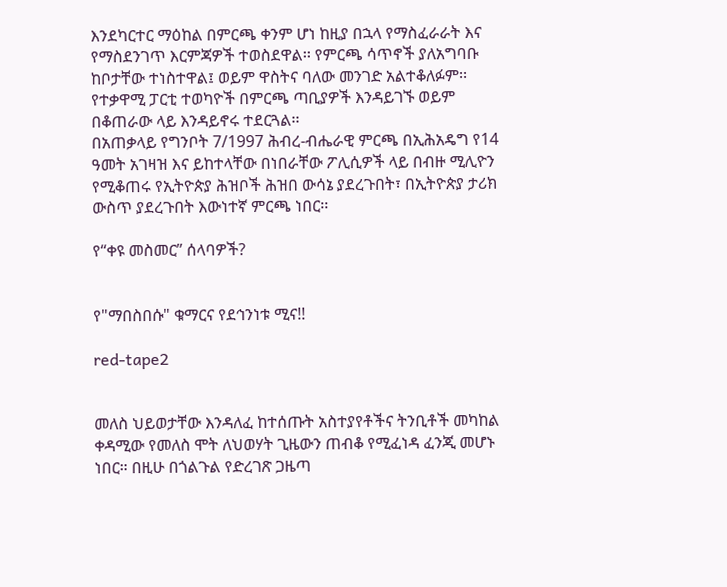እንደካርተር ማዕከል በምርጫ ቀንም ሆነ ከዚያ በኋላ የማስፈራራት እና የማስደንገጥ እርምጃዎች ተወስደዋል፡፡ የምርጫ ሳጥኖች ያለአግባቡ ከቦታቸው ተነስተዋል፤ ወይም ዋስትና ባለው መንገድ አልተቆለፉም፡፡ የተቃዋሚ ፓርቲ ተወካዮች በምርጫ ጣቢያዎች እንዳይገኙ ወይም በቆጠራው ላይ እንዳይኖሩ ተደርጓል፡፡
በአጠቃላይ የግንቦት 7/1997 ሕብረ-ብሔራዊ ምርጫ በኢሕአዴግ የ14 ዓመት አገዛዝ እና ይከተላቸው በነበራቸው ፖሊሲዎች ላይ በብዙ ሚሊዮን የሚቆጠሩ የኢትዮጵያ ሕዝቦች ሕዝበ ውሳኔ ያደረጉበት፣ በኢትዮጵያ ታሪክ ውስጥ ያደረጉበት እውነተኛ ምርጫ ነበር፡፡

የ“ቀዩ መስመር” ሰላባዎች?


የ"ማበስበሱ" ቁማርና የደኅንነቱ ሚና!!

red-tape2


መለስ ህይወታቸው እንዳለፈ ከተሰጡት አስተያየቶችና ትንቢቶች መካከል ቀዳሚው የመለስ ሞት ለህወሃት ጊዜውን ጠብቆ የሚፈነዳ ፈንጂ መሆኑ ነበር። በዚሁ በጎልጉል የድረገጽ ጋዜጣ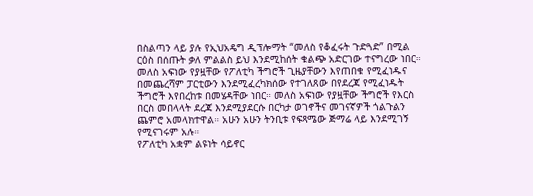በስልጣን ላይ ያሉ የኢህአዴግ ዲፕሎማት “መለስ የቆፈሩት ጉድጓድ” በሚል ርዕስ በሰጡት ቃለ ምልልስ ይህ እንደሚከሰት ቁልጭ አድርገው ተናግረው ነበር።
መለስ አፍነው የያዟቸው የፖለቲካ ችግሮች ጊዜያቸውን እየጠበቁ የሚፈነዱና በመጨረሻም ፓርቲውን እንደሚፈረካክሰው የተገለጸው በየደረጃ የሚፈነዱት ችግሮች እየበረከቱ በመሄዳቸው ነበር። መለስ አፍነው የያዟቸው ችግሮች የእርስ በርስ መበላላት ደረጃ እንደሚያደርሱ በርካታ ወገኖችና መገናኛዎች ጎልጉልን ጨምሮ አመላክተዋል። አሁን አሁን ትንቢቱ የፍጻሜው ጅማሬ ላይ እንደሚገኝ የሚናገሩም አሉ።
የፖለቲካ አቋም ልዩነት ሳይኖር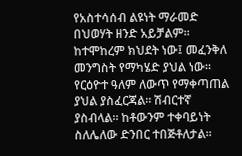የአስተሳሰብ ልዩነት ማራመድ በህወሃት ዘንድ አይቻልም። ከተሞከረም ክህደት ነው፤ መፈንቅለ መንግስት የማካሄድ ያህል ነው። የርዕዮተ ዓለም ለውጥ የማቀጣጠል ያህል ያስፈርጃል። ሽብርተኛ ያስብላል። ከቶውንም ተቀባይነት ስለሌለው ድንበር ተበጅቶለታል።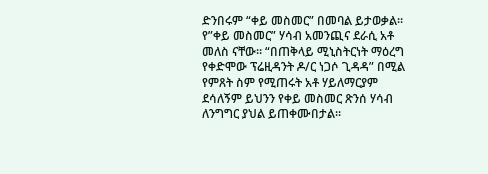ድንበሩም “ቀይ መስመር” በመባል ይታወቃል። የ”ቀይ መስመር” ሃሳብ አመንጪና ደራሲ አቶ መለስ ናቸው። “በጠቅላይ ሚኒስትርነት ማዕረግ የቀድሞው ፕሬዚዳንት ዶ/ር ነጋሶ ጊዳዳ” በሚል የምጸት ስም የሚጠሩት አቶ ሃይለማርያም ደሳለኝም ይህንን የቀይ መስመር ጽንሰ ሃሳብ ለንግግር ያህል ይጠቀሙበታል።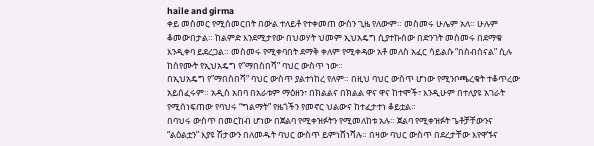haile and girma
ቀይ መስመር የሚሰመርበት በውል ተለይቶ የተቀመጠ ውስን ጊዜ የለውም። መስመሩ ሁሌም አለ። ሁሉም ቆመውበታል። ከልምድ እንደሚታየው በህወሃት ህመም ኢህአዴግ ሲያተኩሰው በድንገት መስመሩ በደማቁ እንዲቀባ ይደረጋል። መስመሩ የሚቀባበት ደማቅ ቀለም የሚቀዳው አቶ መለስ አፈር ሳይልሱ “በስብሰናል” ሲሉ ከሰየሙት የኢህአዴግ የ”ማበስበሻ” ባህር ውስጥ ነው።
በኢህአዴግ የ”ማበስበሻ” ባህር ውስጥ ያልተነከረ የለም። በዚህ ባህር ውስጥ ሆነው የሚንቦጫረቁት ተቆጥረው አይሰፈሩም። አዲስ አበባ በአራቱም ማዕዘን፣ በክልልና በክልል ዋና ዋና ከተሞች፣ እንዲሁም በተለያዩ አገራት የሚሰነፍጠው የባህሩ “ግልማት” የዜጎችን የመኖር ህልውና ከተፈታተነ ቆይቷል።
በባህሩ ውስጥ በመርከብ ሆነው በጀልባ የሚቀዝፉትን የሚመለከቱ አሉ። ጀልባ የሚቀዝፉት ጌቶቻቸውንና “ልዕልቷን” እያዩ ሽታውን በለመዱት ባህር ውስጥ ይምነሸነሻሉ። በዛው ባህር ውስጥ በደረታቸው እየዋኙና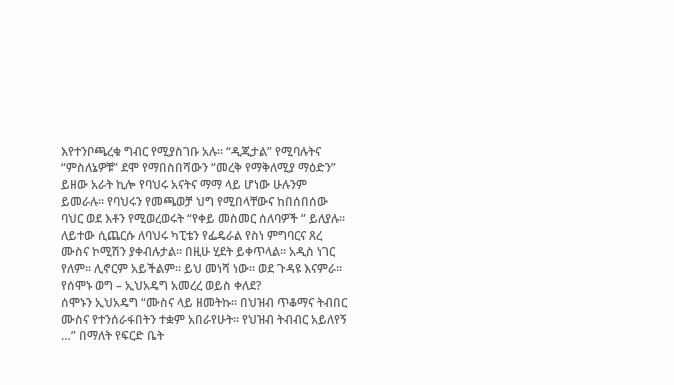እየተንቦጫረቁ ግብር የሚያስገቡ አሉ። “ዲጂታል” የሚባሉትና “ምስለኔዎቹ” ደሞ የማበስበሻውን “መረቅ የማቅለሚያ ማዕድን” ይዘው አራት ኪሎ የባህሩ አናትና ማማ ላይ ሆነው ሁሉንም ይመራሉ። የባህሩን የመጫወቻ ህግ የሚበላቸውና ከበሰበሰው ባህር ወደ እቶን የሚወረወሩት “የቀይ መስመር ሰለባዎች ” ይለያሉ። ለይተው ሲጨርሱ ለባህሩ ካፒቴን የፌዴራል የስነ ምግባርና ጸረ ሙስና ኮሚሽን ያቀብሉታል። በዚሁ ሂደት ይቀጥላል። አዲስ ነገር የለም። ሊኖርም አይችልም። ይህ መነሻ ነው። ወደ ጉዳዩ እናምራ።
የሰሞኑ ወግ – ኢህአዴግ አመረረ ወይስ ቀለደ?
ሰሞኑን ኢህአዴግ “ሙስና ላይ ዘመትኩ። በህዝብ ጥቆማና ትብበር ሙስና የተንሰራፋበትን ተቋም አበራየሁት። የህዝብ ትብብር አይለየኝ …” በማለት የፍርድ ቤት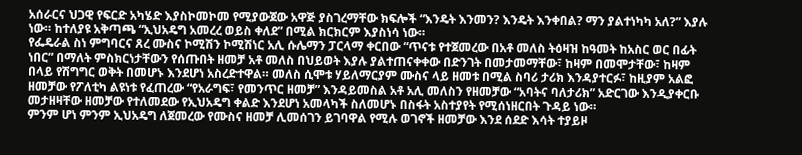አሰራርና ህጋዊ የፍርድ አካሄድ እያስኮመኮመ የሚያውጀው አዋጅ ያስገረማቸው ክፍሎች “እንዴት እንመን? እንዴት እንቀበል? ማን ያልተነካካ አለ?” እያሉ ነው። ከተለያዩ አቅጣጫ “ኢህአዴግ አመረረ ወይስ ቀለደ” በሚል ክርክርም እያስነሳ ነው።
የፌዴራል ስነ ምግባርና ጸረ ሙስና ኮሚሽን ኮሚሽነር አሊ ሱሌማን ፓርላማ ቀርበው “ጥናቱ የተጀመረው በአቶ መለስ ትዕዛዝ ከዓመት ከአስር ወር በፊት ነበር” በማለት ምስክርነታቸውን የሰጡበት ዘመቻ አቶ መለስ በህይወት እያሉ ያልተጠናቀቀው በድንገት በመታመማቸው፣ ከዛም በመሞታቸው፣ ከዛም በላይ የሽግግር ወቅት በመሆኑ እንደሆነ አስረድተዋል። መለስ ሲሞቱ ሃይለማርያም ሙስና ላይ ዘመቱ በሚል ስባሪ ታሪክ እንዳያተርፉ፣ ከዚያም አልፎ ዘመቻው የፖለቲካ ልዩነቱ የፈጠረው “የአራግፍ፣ የመንጥር ዘመቻ” እንዳይመስል አቶ አሊ መለስን የዘመቻው “አባትና ባለታሪክ” አድርገው እንዲያቀርቡ መታዘዛቸው ዘመቻው የተለመደው የኢህአዴግ ቀልድ እንደሆነ አመላካች ስለመሆኑ በስፋት አስተያየት የሚሰነዘርበት ጉዳይ ነው።
ምንም ሆነ ምንም ኢህአዴግ ለጀመረው የሙስና ዘመቻ ሊመሰገን ይገባዋል የሚሉ ወገኖች ዘመቻው እንደ ሰደድ እሳት ተያይዞ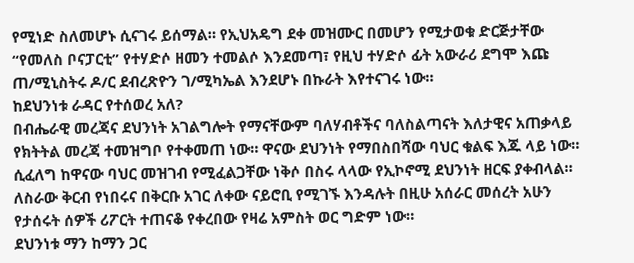የሚነድ ስለመሆኑ ሲናገሩ ይሰማል። የኢህአዴግ ደቀ መዝሙር በመሆን የሚታወቁ ድርጅታቸው “የመለስ ቦናፓርቲ” የተሃድሶ ዘመን ተመልሶ እንደመጣ፣ የዚህ ተሃድሶ ፊት አውራሪ ደግሞ እጩ ጠ/ሚኒስትሩ ዶ/ር ደብረጽዮን ገ/ሚካኤል እንደሆኑ በኩራት እየተናገሩ ነው።
ከደህንነቱ ራዳር የተሰወረ አለ?
በብሔራዊ መረጃና ደህንነት አገልግሎት የማናቸውም ባለሃብቶችና ባለስልጣናት እለታዊና አጠቃላይ የክትትል መረጃ ተመዝግቦ የተቀመጠ ነው። ዋናው ደህንነት የማበስበሻው ባህር ቁልፍ እጁ ላይ ነው። ሲፈለግ ከዋናው ባህር መዝገብ የሚፈልጋቸው ነቅሶ በስሩ ላላው የኢኮኖሚ ደህንነት ዘርፍ ያቀብላል። ለስራው ቅርብ የነበሩና በቅርቡ አገር ለቀው ናይሮቢ የሚገኙ እንዳሉት በዚሁ አሰራር መሰረት አሁን የታሰሩት ሰዎች ሪፖርት ተጠናቆ የቀረበው የዛሬ አምስት ወር ግድም ነው።
ደህንነቱ ማን ከማን ጋር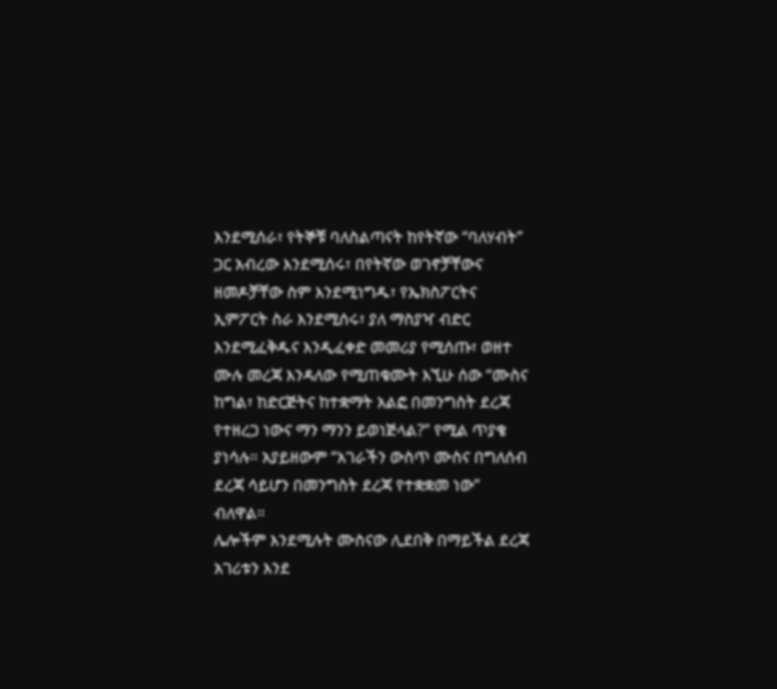እንደሚሰራ፣ የትኞቹ ባለስልጣናት ከየትኛው “ባለሃብት” ጋር አብረው እንደሚሰሩ፣ በየትኛው ወገኖቻቸውና ዘመዶቻቸው ስም እንደሚነግዱ፣ የኤክስፖርትና ኢምፖርት ስራ እንደሚሰሩ፣ ያለ ማስያዣ ብድር እንደሚፈቅዱና እንዲፈቀድ መመሪያ የሚሰጡ፣ ወዘተ ሙሉ መረጃ እንዳለው የሚጠቁሙት እኚሁ ሰው “ሙስና ከግል፣ ከድርጅትና ከተቋማት አልፎ በመንግስት ደረጃ የተዘረጋ ነውና ማን ማንን ይወነጅላል?” የሚል ጥያቄ ያነሳሉ። አያይዘውም “አገራችን ውስጥ ሙስና በግለሰብ ደረጃ ሳይሆን በመንግስት ደረጃ የተቋቋመ ነው” ብለዋል።
ሌሎችም እንደሚሉት ሙስናው ሊደበቅ በማይችል ደረጃ አገሪቱን እንደ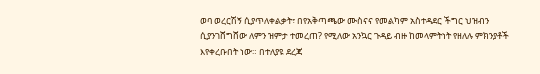ወባ ወረርሽኝ ሲያጥለቀልቃት፣ በየአቅጣጫው ሙስናና የመልካም አስተዳደር ችግር ህዝብን ሲያንገሸግሸው ለምን ዝምታ ተመረጠ? የሚለው አንኳር ጉዳይ ብዙ ከመላምትነት የዘለሉ ምክንያቶች እየቀረቡበት ነው። በተለያዩ ደረጃ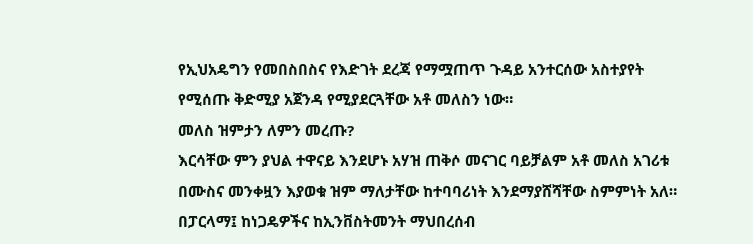የኢህአዴግን የመበስበስና የእድገት ደረጃ የማሟጠጥ ጉዳይ አንተርሰው አስተያየት የሚሰጡ ቅድሚያ አጀንዳ የሚያደርጓቸው አቶ መለስን ነው።
መለስ ዝምታን ለምን መረጡ?
እርሳቸው ምን ያህል ተዋናይ እንደሆኑ አሃዝ ጠቅሶ መናገር ባይቻልም አቶ መለስ አገሪቱ በሙስና መንቀዟን እያወቁ ዝም ማለታቸው ከተባባሪነት እንደማያሸሻቸው ስምምነት አለ። በፓርላማ፤ ከነጋዴዎችና ከኢንቨስትመንት ማህበረሰብ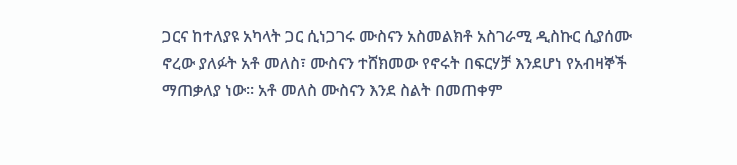ጋርና ከተለያዩ አካላት ጋር ሲነጋገሩ ሙስናን አስመልክቶ አስገራሚ ዲስኩር ሲያሰሙ ኖረው ያለፉት አቶ መለስ፣ ሙስናን ተሸክመው የኖሩት በፍርሃቻ እንደሆነ የአብዛኞች ማጠቃለያ ነው። አቶ መለስ ሙስናን እንደ ስልት በመጠቀም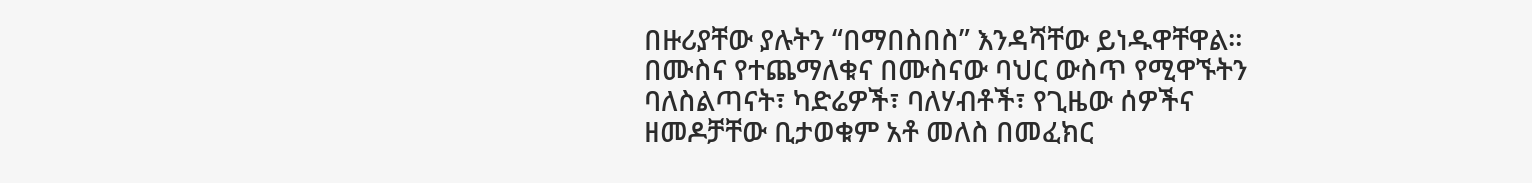በዙሪያቸው ያሉትን “በማበስበስ” እንዳሻቸው ይነዱዋቸዋል።
በሙስና የተጨማለቁና በሙስናው ባህር ውስጥ የሚዋኙትን ባለስልጣናት፣ ካድሬዎች፣ ባለሃብቶች፣ የጊዜው ሰዎችና ዘመዶቻቸው ቢታወቁም አቶ መለስ በመፈክር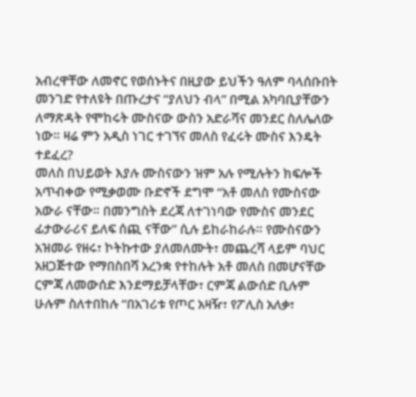አብረዋቸው ለመኖር የወሰኑትና በዚያው ይህችን ዓለም ባላሰቡበት መንገድ የተለዩት በጡረታና “ያለህን ብላ” በሚል አካባቢያቸውን ለማጽዳት የሞከሩት ሙስናው ውስን አድራሻና መንደር ስለሌለው ነው። ዛሬ ምን አዲስ ነገር ተገኘና መለስ የፈሩት ሙስና እንዴት ተደፈረ?
መለስ በህይወት እያሉ ሙስናውን ዝም አሉ የሚሉትን ክፍሎች አጥብቀው የሚቃወሙ ቡድኖች ደግሞ “አቶ መለስ የሙስናው አውራ ናቸው። በመንግስት ደረጃ ለተገነባው የሙስና መንደር ፊታውራሪና ይለፍ ሰጪ ናቸው” ሲሉ ይከራከራሉ። የሙስናውን አዝመራ የዘሩ፣ ኮትኩተው ያለመለሙት፣ መጨረሻ ላይም ባህር አዘጋጅተው የማበስበሻ አረንቋ የተከሉት አቶ መለስ በመሆናቸው ርምጃ ለመውሰድ እንደማይቻላቸው፣ ርምጃ ልውሰድ ቢሉም ሁሉም ስለተበከሉ “በአገሪቱ የጦር አዛዥ፣ የፖሊስ አለቃ፣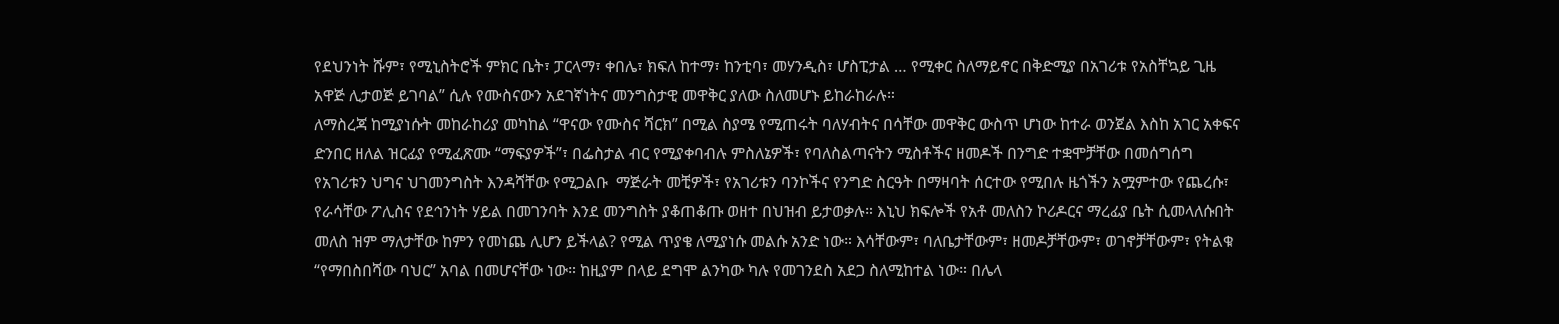የደህንነት ሹም፣ የሚኒስትሮች ምክር ቤት፣ ፓርላማ፣ ቀበሌ፣ ክፍለ ከተማ፣ ከንቲባ፣ መሃንዲስ፣ ሆስፒታል … የሚቀር ስለማይኖር በቅድሚያ በአገሪቱ የአስቸኳይ ጊዜ አዋጅ ሊታወጅ ይገባል” ሲሉ የሙስናውን አደገኛነትና መንግስታዊ መዋቅር ያለው ስለመሆኑ ይከራከራሉ።
ለማስረጃ ከሚያነሱት መከራከሪያ መካከል “ዋናው የሙስና ሻርክ” በሚል ስያሜ የሚጠሩት ባለሃብትና በሳቸው መዋቅር ውስጥ ሆነው ከተራ ወንጀል እስከ አገር አቀፍና ድንበር ዘለል ዝርፊያ የሚፈጽሙ “ማፍያዎች”፣ በፌስታል ብር የሚያቀባብሉ ምስለኔዎች፣ የባለስልጣናትን ሚስቶችና ዘመዶች በንግድ ተቋሞቻቸው በመሰግሰግ የአገሪቱን ህግና ህገመንግስት እንዳሻቸው የሚጋልቡ  ማጅራት መቺዎች፣ የአገሪቱን ባንኮችና የንግድ ስርዓት በማዛባት ሰርተው የሚበሉ ዜጎችን አሟምተው የጨረሱ፣ የራሳቸው ፖሊስና የደኅንነት ሃይል በመገንባት እንደ መንግስት ያቆጠቆጡ ወዘተ በህዝብ ይታወቃሉ። እኒህ ክፍሎች የአቶ መለስን ኮሪዶርና ማረፊያ ቤት ሲመላለሱበት መለስ ዝም ማለታቸው ከምን የመነጨ ሊሆን ይችላል? የሚል ጥያቄ ለሚያነሱ መልሱ አንድ ነው። እሳቸውም፣ ባለቤታቸውም፣ ዘመዶቻቸውም፣ ወገኖቻቸውም፣ የትልቁ “የማበስበሻው ባህር” አባል በመሆናቸው ነው። ከዚያም በላይ ደግሞ ልንካው ካሉ የመገንደስ አደጋ ስለሚከተል ነው። በሌላ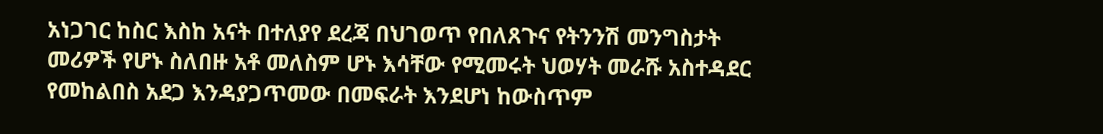አነጋገር ከስር እስከ አናት በተለያየ ደረጃ በህገወጥ የበለጸጉና የትንንሽ መንግስታት መሪዎች የሆኑ ስለበዙ አቶ መለስም ሆኑ እሳቸው የሚመሩት ህወሃት መራሹ አስተዳደር የመከልበስ አደጋ እንዳያጋጥመው በመፍራት እንደሆነ ከውስጥም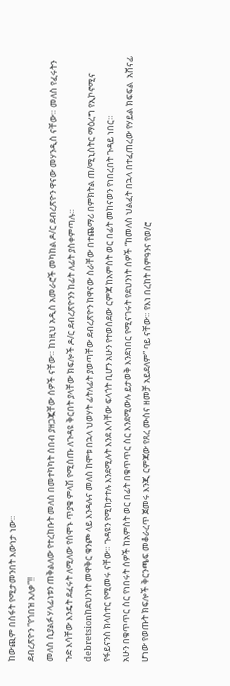ከውጪም በስፋት የሚታመንበት እውነታ ነው።
ደብረጽዮን “የጎበዝ አለቃ”!!
መለስ ሲያልፉ ሃላፊነቱን ጠቅልለው የተረከቡት መለስ በመተካካት ሰበብ ያዘጋጇቸው ሰዎች ናቸው። ከነዚህ አዲስ አመራሮች መካከል ዶ/ር ደብረጽዮን ዋናው መሃንዲስ ናቸው። መለስ የፈሩትን ጉድ እሳቸው እንዴት ደፈሩት ለሚለው የሰሞኑ ጥያቄ ምላሽ የሚሰጡ ለጉዳዩ ቅርበት ያላቸው ክፍሎች ዶ/ር ደብረጽዮንን ከፊት ለፊት ያስቀምጣሉ።
debretsionከደህንነት መዋቅር ቁንጮ ላይ እንዳሉና መለስ ከሞቱ በኋላ ህወሃት ፊትለፊት ያወጣቸው ደብረጽዮን ከዋናው ስራቸው በተጨማሪ በምክትል ጠ/ሚኒስትር ማዕረግ የኢኮኖሚና የፋይናንስ ክላስተር የሚመሩ ናቸው። ጉዳዩን የሚከታተሉ እንደሚሉት እንደ እሳቸው ፍላጎት ቢሆን አሁን የተወሰደው ርምጃ ከአምስት ወር በፊት መከናወን የነበረበት ጉዳይ ነበር።
አሁን በቁጥጥር ስር የነበሩት ሰዎች ከአምስት ወር በፊት በቁጥጥር ስር እንደሚውሉ ይታወቅ እንደነበር የሚናገሩት የደህንነት ሰዎች “ከመለስ ህልፈት በኋላ በተፈጠረው የሃይል ክፍፍል  አሸናፊ ሆነው የወጡት ክፍሎች ቅርንጫፍ መቆራረጥ ጀመሩ እንጂ ርምጃው የጸረ ሙስና ዘመቻ አይደለም” ባይ ናቸው። የእነ በረከት ስምዓንና የወ/ሮ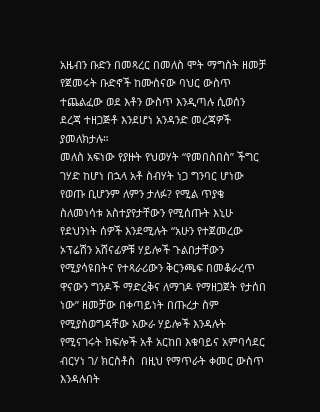አዜብን ቡድን በመጻረር በመለስ ሞት ማግስት ዘመቻ የጀመሩት ቡድኖች ከሙስናው ባህር ውስጥ ተጨልፈው ወደ እቶን ውስጥ እንዲጣሉ ሲወሰን ደረጃ ተዘጋጅቶ እንደሆነ አንዳንድ መረጃዎች ያመለክታሉ።
መለስ አፍነው የያዙት የህወሃት “የመበስበስ” ችግር ገሃድ ከሆነ በኋላ አቶ ስብሃት ነጋ ግንባር ሆነው የወጡ ቢሆንም ለምን ታለፉ? የሚል ጥያቄ ስለመነሳቱ አስተያየታቸውን የሚሰጡት እኒሁ የደህንነት ሰዎች እንደሚሉት “አሁን የተጀመረው ኦፕሬሽን አሸናፊዎቹ ሃይሎች ጉልበታቸውን የሚያሳዩበትና የተጻራሪውን ቅርንጫፍ በመቆራረጥ ዋናውን ግንዶች ማድረቅና ለማገዶ የማዘጋጀት የታሰበ ነው” ዘመቻው በቀጣይነት በጡረታ ስም የሚያስወግዳቸው አውራ ሃይሎች እንዳሉት የሚናገሩት ክፍሎች አቶ አርከበ እቁባይና አምባሳደር ብርሃነ ገ/ ክርስቶስ  በዚህ የማጥራት ቀመር ውስጥ እንዳሉበት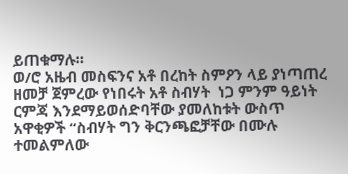ይጠቁማሉ።
ወ/ሮ አዜብ መስፍንና አቶ በረከት ስምዖን ላይ ያነጣጠረ ዘመቻ ጀምረው የነበሩት አቶ ስብሃት  ነጋ ምንም ዓይነት ርምጃ እንደማይወሰድባቸው ያመለከቱት ውስጥ አዋቂዎች “ስብሃት ግን ቅርንጫፎቻቸው በሙሉ ተመልምለው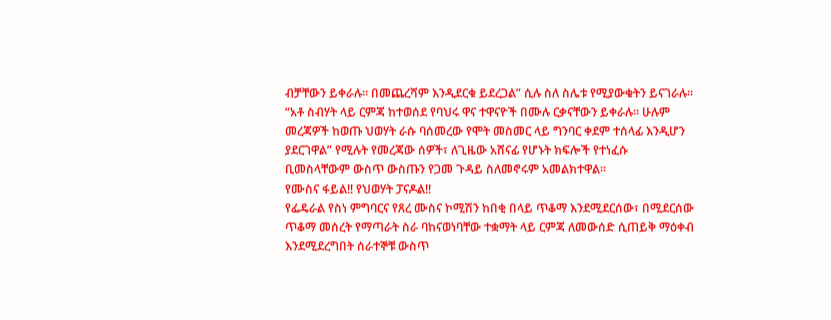ብቻቸውን ይቀራሉ። በመጨረሻም እንዲደርቁ ይደረጋል” ሲሉ ስለ ስሌቱ የሚያውቁትን ይናገራሉ።
“አቶ ስብሃት ላይ ርምጃ ከተወሰደ የባህሩ ዋና ተዋናዮች በሙሉ ርቃናቸውን ይቀራሉ። ሁሉም መረጃዎች ከወጡ ህወሃት ራሱ ባሰመረው የሞት መስመር ላይ ግንባር ቀደም ተሰላፊ እንዲሆን ያደርገዋል” የሚሉት የመረጃው ሰዎች፣ ለጊዜው አሸናፊ የሆኑት ክፍሎች የተነፈሱ ቢመስላቸውም ውስጥ ውስጡን የጋመ ጉዳይ ስለመኖሩም አመልክተዋል።
የሙስና ፋይል!! የህወሃት ፓናዶል!!
የፌዴራል የስነ ምግባርና የጸረ ሙስና ኮሚሽን ከበቂ በላይ ጥቆማ እንደሚደርሰው፣ በሚደርሰው ጥቆማ መሰረት የማጣራት ስራ ባከናወነባቸው ተቋማት ላይ ርምጃ ለመውሰድ ሲጠይቅ ማዕቀብ እንደሚደረግበት ሰራተኞቹ ውስጥ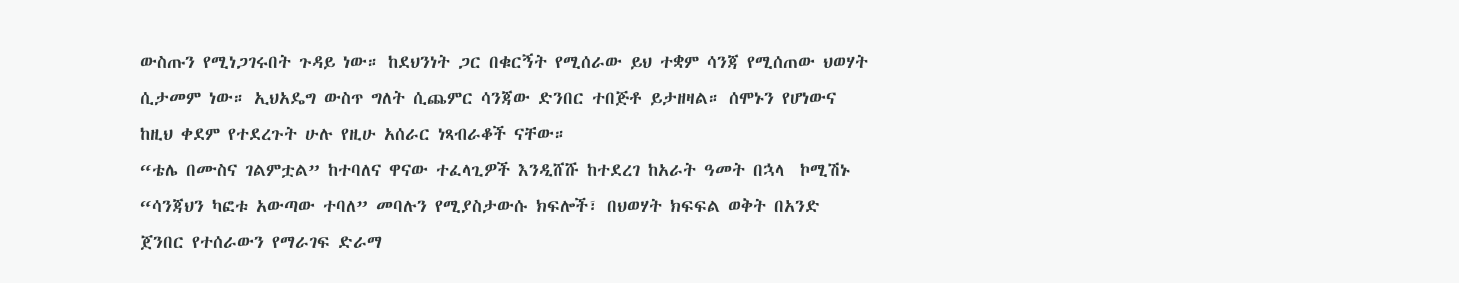ውስጡን የሚነጋገሩበት ጉዳይ ነው። ከደህንነት ጋር በቁርኝት የሚሰራው ይህ ተቋም ሳንጃ የሚሰጠው ህወሃት ሲታመም ነው። ኢህአዴግ ውስጥ ግለት ሲጨምር ሳንጃው ድንበር ተበጅቶ ይታዘዛል። ሰሞኑን የሆነውና ከዚህ ቀደም የተደረጉት ሁሉ የዚሁ አሰራር ነጻብራቆች ናቸው።
“ቴሌ በሙስና ገልምቷል” ከተባለና ዋናው ተፈላጊዎች እንዲሸሹ ከተደረገ ከአራት ዓመት በኋላ  ኮሚሽኑ “ሳንጃህን ካፎቱ አውጣው ተባለ” መባሉን የሚያስታውሱ ክፍሎች፣ በህወሃት ክፍፍል ወቅት በአንድ ጀንበር የተሰራውን የማራገፍ ድራማ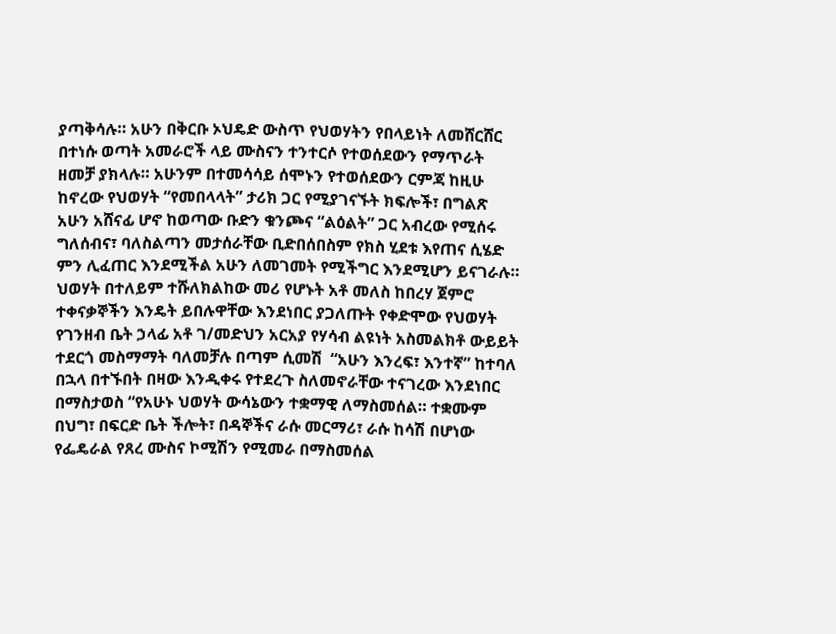ያጣቅሳሉ። አሁን በቅርቡ ኦህዴድ ውስጥ የህወሃትን የበላይነት ለመሸርሸር በተነሱ ወጣት አመራሮች ላይ ሙስናን ተንተርሶ የተወሰደውን የማጥራት ዘመቻ ያክላሉ። አሁንም በተመሳሳይ ሰሞኑን የተወሰደውን ርምጃ ከዚሁ ከኖረው የህወሃት “የመበላላት” ታሪክ ጋር የሚያገናኙት ክፍሎች፣ በግልጽ አሁን አሸናፊ ሆኖ ከወጣው ቡድን ቁንጮና “ልዕልት” ጋር አብረው የሚሰሩ ግለሰብና፣ ባለስልጣን መታሰራቸው ቢድበሰበስም የክስ ሂደቱ እየጠና ሲሄድ ምን ሊፈጠር እንደሚችል አሁን ለመገመት የሚችግር እንደሚሆን ይናገራሉ።
ህወሃት በተለይም ተሹለክልከው መሪ የሆኑት አቶ መለስ ከበረሃ ጀምሮ ተቀናቃኞችን እንዴት ይበሉዋቸው እንደነበር ያጋለጡት የቀድሞው የህወሃት የገንዘብ ቤት ኃላፊ አቶ ገ/መድህን አርአያ የሃሳብ ልዩነት አስመልክቶ ውይይት ተደርጎ መስማማት ባለመቻሉ በጣም ሲመሽ  “አሁን እንረፍ፣ እንተኛ” ከተባለ በኋላ በተኙበት በዛው እንዲቀሩ የተደረጉ ስለመኖራቸው ተናገረው እንደነበር በማስታወስ “የአሁኑ ህወሃት ውሳኔውን ተቋማዊ ለማስመሰል። ተቋሙም በህግ፣ በፍርድ ቤት ችሎት፣ በዳኞችና ራሱ መርማሪ፣ ራሱ ከሳሽ በሆነው የፌዴራል የጸረ ሙስና ኮሚሽን የሚመራ በማስመሰል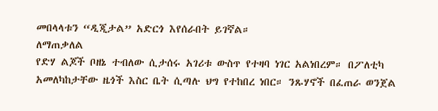መበላላቱን “ዲጂታል” አድርጎ እየሰራበት ይገኛል።
ለማጠቃለል
የድሃ ልጆች ቦዘኔ ተብለው ሲታሰሩ አገሪቱ ውስጥ የተዛባ ነገር አልነበረም። በፖለቲካ አመለካከታቸው ዜጎች እስር ቤት ሲጣሉ ህግ የተከበረ ነበር። ንጹሃኖች በፈጠራ ወንጀል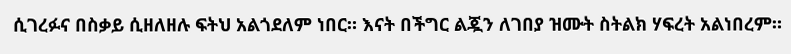ሲገረፉና በስቃይ ሲዘለዘሉ ፍትህ አልጎደለም ነበር። እናት በችግር ልጇን ለገበያ ዝሙት ስትልክ ሃፍረት አልነበረም።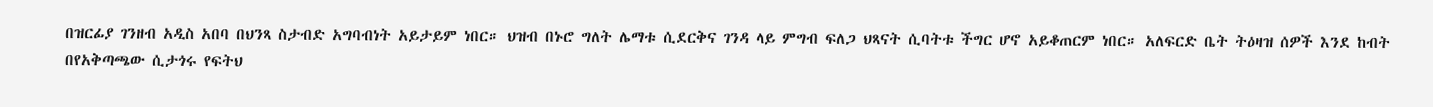በዝርፊያ ገንዘብ አዲስ አበባ በህንጻ ስታብድ አግባብነት አይታይም ነበር። ህዝብ በኑሮ ግለት ሌማቱ ሲደርቅና ገንዳ ላይ ምግብ ፍለጋ ህጻናት ሲባትቱ ችግር ሆኖ አይቆጠርም ነበር። አለፍርድ ቤት ትዕዛዝ ሰዎች እንደ ከብት በየአቅጣጫው ሲታጎሩ የፍትህ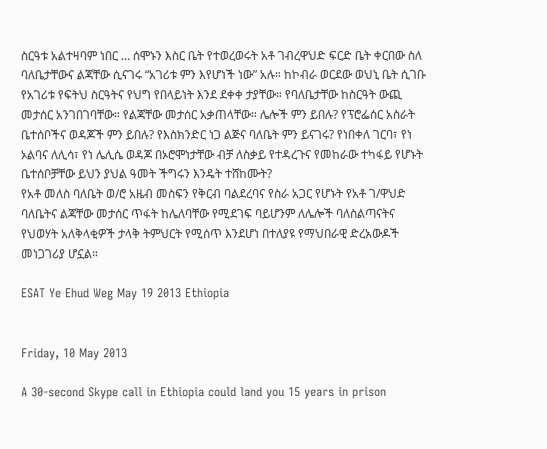ስርዓቱ አልተዛባም ነበር … ሰሞኑን እስር ቤት የተወረወሩት አቶ ገብረዋህድ ፍርድ ቤት ቀርበው ስለ ባለቤታቸውና ልጃቸው ሲናገሩ “አገሪቱ ምን እየሆነች ነው” አሉ። ከኮብራ ወርደው ወህኒ ቤት ሲገቡ የአገሪቱ የፍትህ ስርዓትና የህግ የበላይነት እንደ ደቀቀ ታያቸው። የባለቤታቸው ከስርዓት ውጪ መታሰር አንገበገባቸው። የልጃቸው መታሰር አቃጠላቸው። ሌሎች ምን ይበሉ? የፕሮፌሰር አስራት ቤተሰቦችና ወዳጆች ምን ይበሉ? የእስክንድር ነጋ ልጅና ባለቤት ምን ይናገሩ? የነበቀለ ገርባ፣ የነ ኦልባና ለሊሳ፣ የነ ሌሊሴ ወዳጆ በኦሮሞነታቸው ብቻ ለስቃይ የተዳረጉና የመከራው ተካፋይ የሆኑት ቤተሰቦቻቸው ይህን ያህል ዓመት ችግሩን እንዴት ተሸከሙት?
የአቶ መለስ ባለቤት ወ/ሮ አዜብ መስፍን የቅርብ ባልደረባና የስራ አጋር የሆኑት የአቶ ገ/ዋህድ ባለቤትና ልጃቸው መታሰር ጥፋት ከሌለባቸው የሚደገፍ ባይሆንም ለሌሎች ባለስልጣናትና የህወሃት አለቅላቂዎች ታላቅ ትምህርት የሚሰጥ እንደሆነ በተለያዩ የማህበራዊ ድረአውዶች መነጋገሪያ ሆኗል።

ESAT Ye Ehud Weg May 19 2013 Ethiopia


Friday, 10 May 2013

A 30-second Skype call in Ethiopia could land you 15 years in prison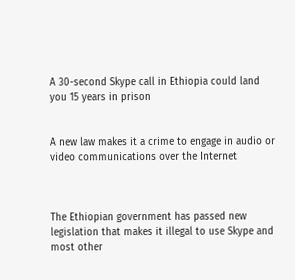A 30-second Skype call in Ethiopia could land you 15 years in prison


A new law makes it a crime to engage in audio or video communications over the Internet



The Ethiopian government has passed new legislation that makes it illegal to use Skype and most other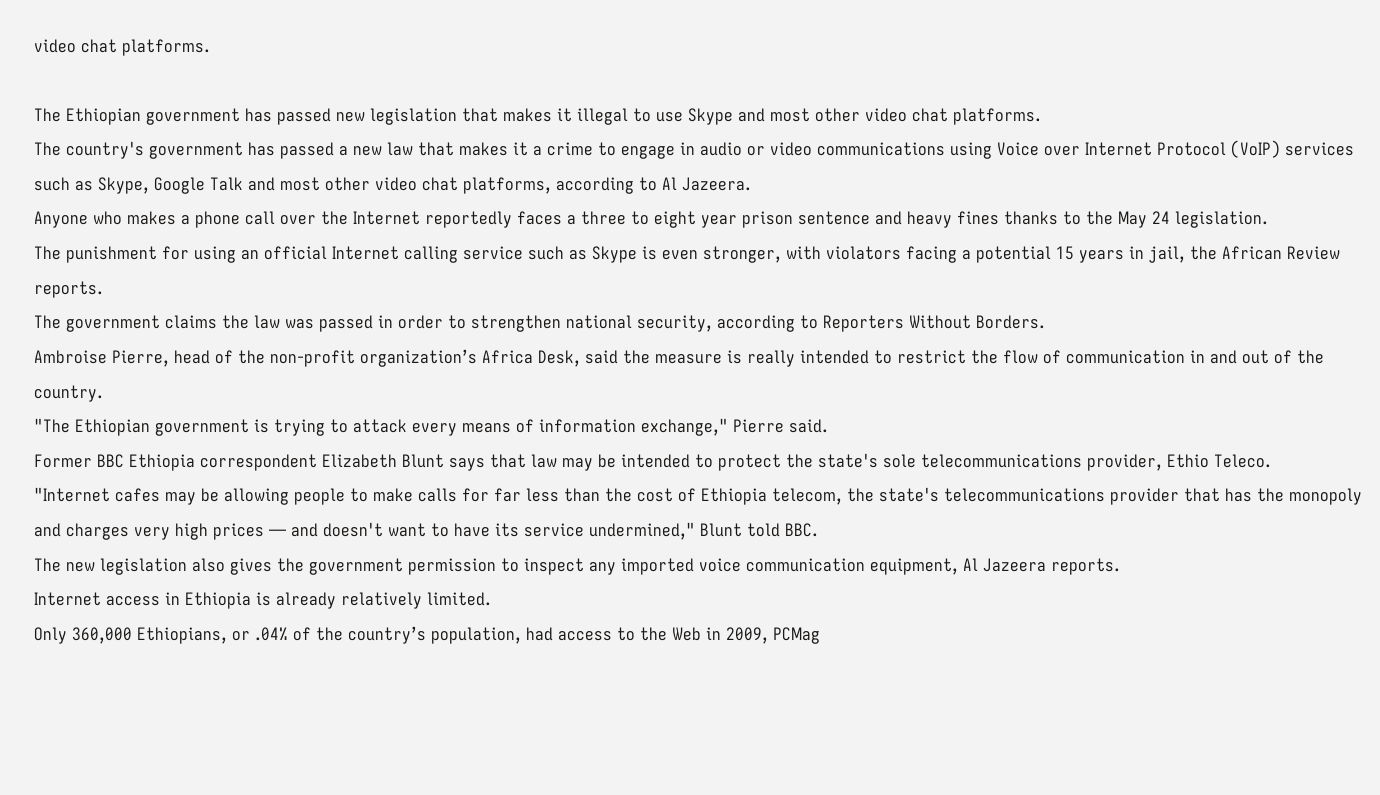video chat platforms.

The Ethiopian government has passed new legislation that makes it illegal to use Skype and most other video chat platforms.
The country's government has passed a new law that makes it a crime to engage in audio or video communications using Voice over Internet Protocol (VoIP) services such as Skype, Google Talk and most other video chat platforms, according to Al Jazeera.
Anyone who makes a phone call over the Internet reportedly faces a three to eight year prison sentence and heavy fines thanks to the May 24 legislation.
The punishment for using an official Internet calling service such as Skype is even stronger, with violators facing a potential 15 years in jail, the African Review reports.
The government claims the law was passed in order to strengthen national security, according to Reporters Without Borders.
Ambroise Pierre, head of the non-profit organization’s Africa Desk, said the measure is really intended to restrict the flow of communication in and out of the country.
"The Ethiopian government is trying to attack every means of information exchange," Pierre said.
Former BBC Ethiopia correspondent Elizabeth Blunt says that law may be intended to protect the state's sole telecommunications provider, Ethio Teleco.
"Internet cafes may be allowing people to make calls for far less than the cost of Ethiopia telecom, the state's telecommunications provider that has the monopoly and charges very high prices — and doesn't want to have its service undermined," Blunt told BBC.
The new legislation also gives the government permission to inspect any imported voice communication equipment, Al Jazeera reports.
Internet access in Ethiopia is already relatively limited.
Only 360,000 Ethiopians, or .04% of the country’s population, had access to the Web in 2009, PCMag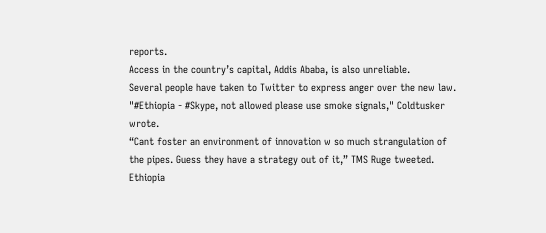reports.
Access in the country’s capital, Addis Ababa, is also unreliable.
Several people have taken to Twitter to express anger over the new law.
"#Ethiopia - #Skype, not allowed please use smoke signals," Coldtusker wrote.
“Cant foster an environment of innovation w so much strangulation of the pipes. Guess they have a strategy out of it,” TMS Ruge tweeted.
Ethiopia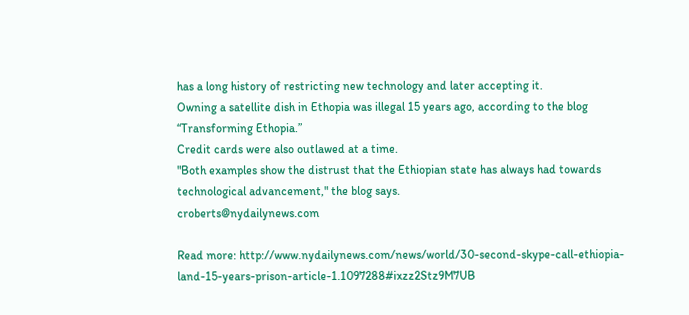has a long history of restricting new technology and later accepting it.
Owning a satellite dish in Ethopia was illegal 15 years ago, according to the blog “Transforming Ethopia.”
Credit cards were also outlawed at a time.
"Both examples show the distrust that the Ethiopian state has always had towards technological advancement," the blog says.
croberts@nydailynews.com

Read more: http://www.nydailynews.com/news/world/30-second-skype-call-ethiopia-land-15-years-prison-article-1.1097288#ixzz2Stz9M7UB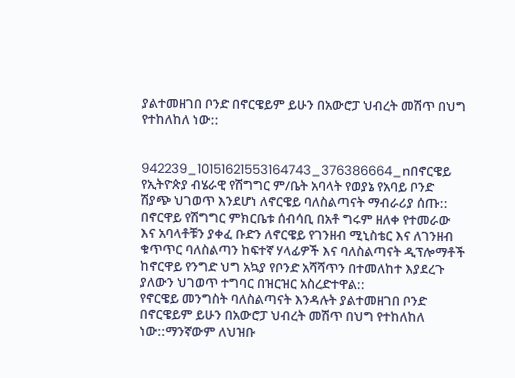ያልተመዘገበ ቦንድ በኖርዌይም ይሁን በአውሮፓ ህብረት መሽጥ በህግ የተከለከለ ነው::


942239_10151621553164743_376386664_nበኖርዌይ የኢትዮጵያ ብሄራዊ የሽግግር ም/ቤት አባላት የወያኔ የአባይ ቦንድ ሽያጭ ህገወጥ እንደሆነ ለኖርዌይ ባለስልጣናት ማብራሪያ ሰጡ::
በኖርዋይ የሽግግር ምክርቤቱ ሰብሳቢ በአቶ ግሩም ዘለቀ የተመራው እና አባላቶቹን ያቀፈ ቡድን ለኖርዌይ የገንዘብ ሚኒስቴር እና ለገንዘብ ቁጥጥር ባለስልጣን ከፍተኛ ሃላፊዎች እና ባለስልጣናት ዲፕሎማቶች ከኖርዋይ የንግድ ህግ አኳያ የቦንድ አሻሻጥን በተመለከተ እያደረጉ ያለውን ህገወጥ ተግባር በዝርዝር አስረድተዋል::
የኖርዌይ መንግስት ባለስልጣናት እንዳሉት ያልተመዘገበ ቦንድ በኖርዌይም ይሁን በአውሮፓ ህብረት መሽጥ በህግ የተከለከለ ነው::ማንኛውም ለህዝቡ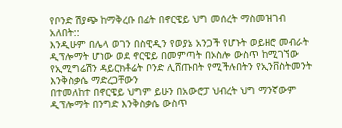የቦንድ ሽያጭ ከማቅረቡ በፊት በኖርዌይ ህግ መሰረት ማስመዝገብ አለበት::
እንዲሁም በሌላ ወገን በስዊዲን የወያኔ አንጋች የሆኑት ወይዘሮ መብራት ዲፕሎማት ሆነው ወደ ኖርዌይ በመምጣት በኦስሎ ውስጥ ከሚገኘው የኢሚግሬሽን ዳይርክቶሬት ቦንድ ሊሸጡበት የሚችሉበትን የኢንቨስትመንት እንቅስቃሴ ማድረጋቸውን
በተመለከተ በኖርዌይ ህግም ይሁን በአውሮፓ ህብረት ህግ ማንኛውም ዲፕሎማት በንግድ እንቅስቃሴ ውስጥ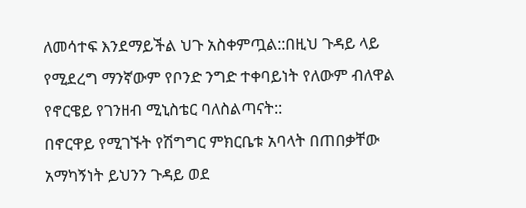ለመሳተፍ እንደማይችል ህጉ አስቀምጧል::በዚህ ጉዳይ ላይ የሚደረግ ማንኛውም የቦንድ ንግድ ተቀባይነት የለውም ብለዋል የኖርዌይ የገንዘብ ሚኒስቴር ባለስልጣናት::
በኖርዋይ የሚገኙት የሽግግር ምክርቤቱ አባላት በጠበቃቸው አማካኝነት ይህንን ጉዳይ ወደ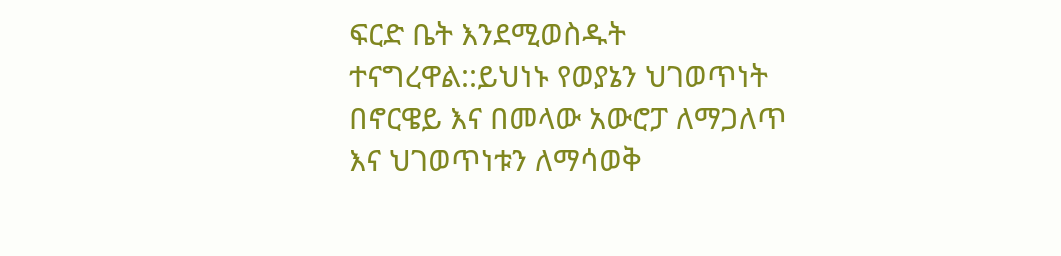ፍርድ ቤት እንደሚወስዱት ተናግረዋል::ይህነኑ የወያኔን ህገወጥነት በኖርዌይ እና በመላው አውሮፓ ለማጋለጥ እና ህገወጥነቱን ለማሳወቅ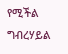የሚችል ግብረሃይል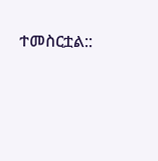ተመስርቷል::